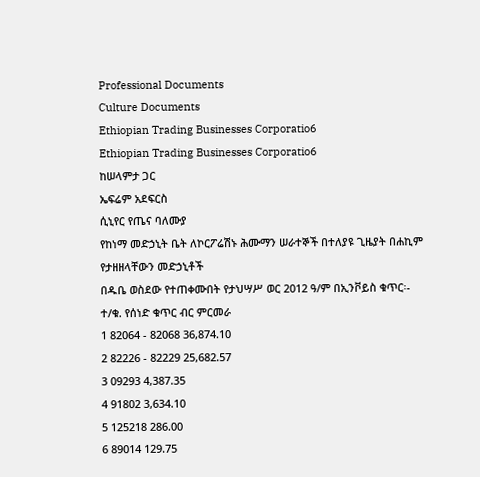Professional Documents
Culture Documents
Ethiopian Trading Businesses Corporatio6
Ethiopian Trading Businesses Corporatio6
ከሠላምታ ጋር
ኤፍሬም አደፍርስ
ሲኒየር የጤና ባለሙያ
የከነማ መድኃኒት ቤት ለኮርፖሬሽኑ ሕሙማን ሠራተኞች በተለያዩ ጊዜያት በሐኪም የታዘዘላቸውን መድኃኒቶች
በዱቤ ወስደው የተጠቀሙበት የታህሣሥ ወር 2012 ዓ/ም በኢንቮይስ ቁጥር፡-
ተ/ቁ. የሰነድ ቁጥር ብር ምርመራ
1 82064 - 82068 36,874.10
2 82226 - 82229 25,682.57
3 09293 4,387.35
4 91802 3,634.10
5 125218 286.00
6 89014 129.75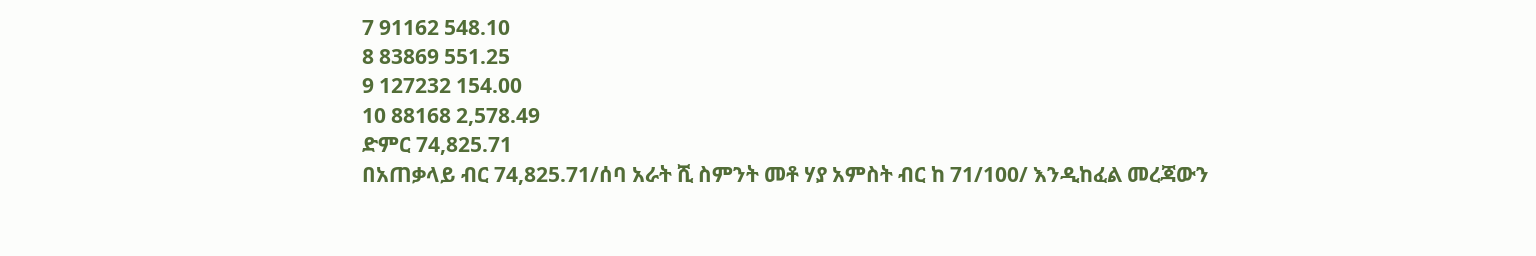7 91162 548.10
8 83869 551.25
9 127232 154.00
10 88168 2,578.49
ድምር 74,825.71
በአጠቃላይ ብር 74,825.71/ሰባ አራት ሺ ስምንት መቶ ሃያ አምስት ብር ከ 71/100/ እንዲከፈል መረጃውን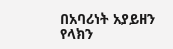በአባሪነት አያይዘን
የላክን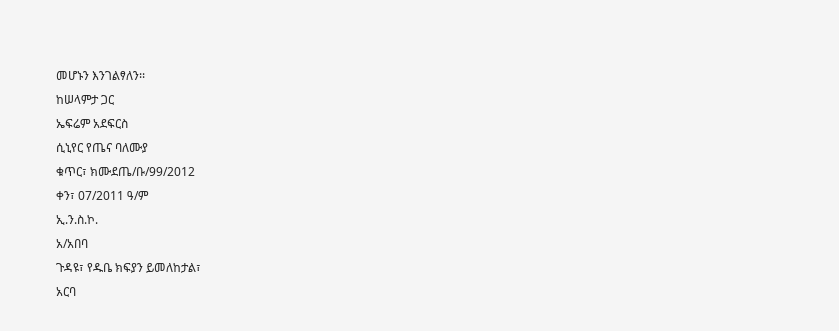መሆኑን እንገልፃለን፡፡
ከሠላምታ ጋር
ኤፍሬም አደፍርስ
ሲኒየር የጤና ባለሙያ
ቁጥር፣ ክሙደጤ/ቡ/99/2012
ቀን፣ 07/2011 ዓ/ም
ኢ.ን.ስ.ኮ.
አ/አበባ
ጉዳዩ፣ የዱቤ ክፍያን ይመለከታል፣
አርባ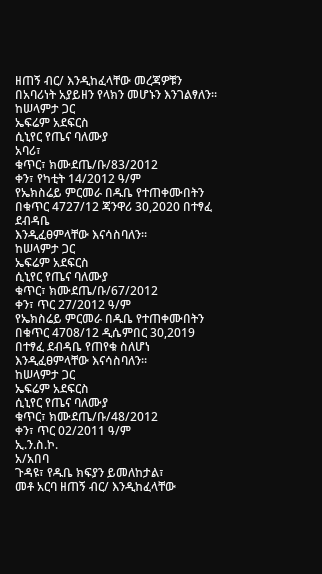ዘጠኝ ብር/ እንዲከፈላቸው መረጃዎቹን በአባሪነት አያይዘን የላክን መሆኑን እንገልፃለን፡፡
ከሠላምታ ጋር
ኤፍሬም አደፍርስ
ሲኒየር የጤና ባለሙያ
አባሪ፣
ቁጥር፣ ክሙደጤ/ቡ/83/2012
ቀን፣ የካቲት 14/2012 ዓ/ም
የኤክስሬይ ምርመራ በዱቤ የተጠቀሙበትን በቁጥር 4727/12 ጃንዋሪ 30,2020 በተፃፈ ደብዳቤ
እንዲፈፀምላቸው እናሳስባለን፡፡
ከሠላምታ ጋር
ኤፍሬም አደፍርስ
ሲኒየር የጤና ባለሙያ
ቁጥር፣ ክሙደጤ/ቡ/67/2012
ቀን፣ ጥር 27/2012 ዓ/ም
የኤክስሬይ ምርመራ በዱቤ የተጠቀሙበትን በቁጥር 4708/12 ዲሴምበር 30,2019 በተፃፈ ደብዳቤ የጠየቁ ስለሆነ
እንዲፈፀምላቸው እናሳስባለን፡፡
ከሠላምታ ጋር
ኤፍሬም አደፍርስ
ሲኒየር የጤና ባለሙያ
ቁጥር፣ ክሙደጤ/ቡ/48/2012
ቀን፣ ጥር 02/2011 ዓ/ም
ኢ.ን.ስ.ኮ.
አ/አበባ
ጉዳዩ፣ የዱቤ ክፍያን ይመለከታል፣
መቶ አርባ ዘጠኝ ብር/ እንዲከፈላቸው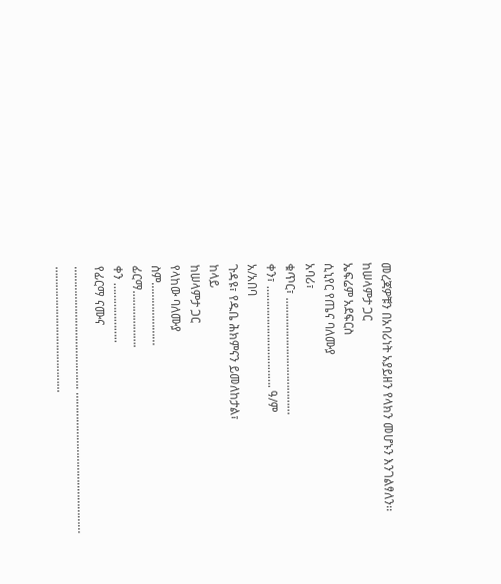መረጃዎቹን በአባሪነት አያይዘን የላክን መሆኑን እንገልፃለን፡፡
ከሠላምታ ጋር
ኤፍሬም አደፍርስ
ሲኒየር የጤና ባለሙያ
አባሪ፣
ቁጥር፣ …………………………………
ቀን፣ ……………………………. ዓ/ም
አ/አበባ
ጉዳዩ፣ የዱቤ ሕክምናን ይመለከታል፣
ከላይ
ከሠላምታ ጋር
የላከው ባለሙያ
ስም…………………
ፊርማ……………….
ቀን ………………..
የፊርማ ናሙና
…………………………….……. …………………………..……………
…………………………………...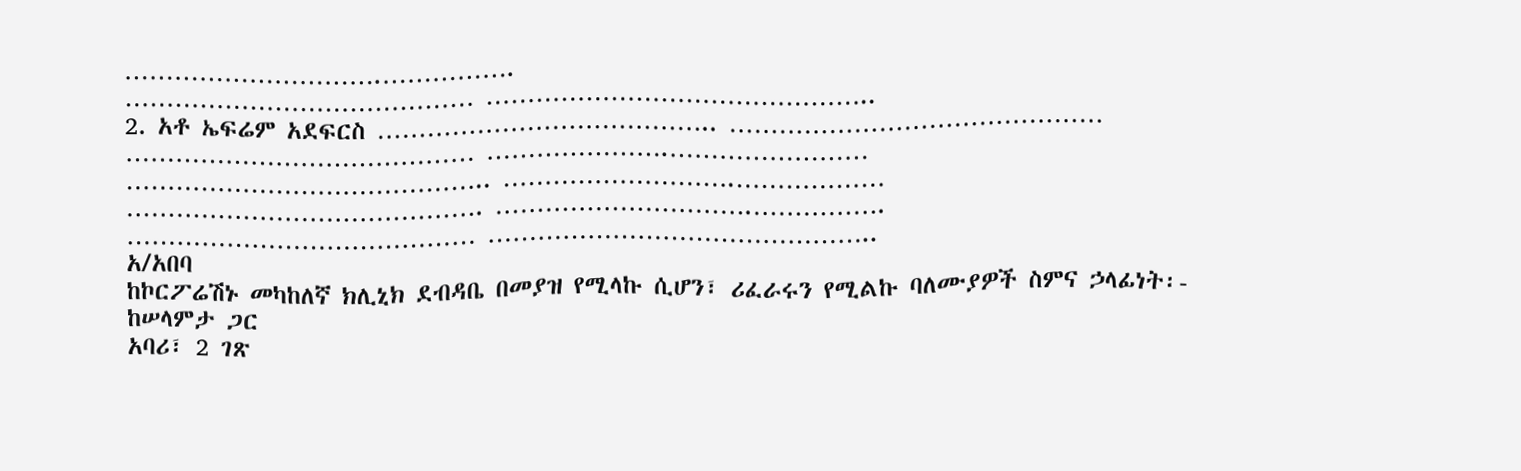………………………….…………….
…………………………………… ………………………………………..
2. አቶ ኤፍሬም አደፍርስ ………………………………….. ………………………………………
…………………………………… ………………….……………………
…………………………………….. ……………………….………………
……………………………………. ………………………….…………….
…………………………………… ………………………………………..
አ/አበባ
ከኮርፖሬሽኑ መካከለኛ ክሊኒክ ደብዳቤ በመያዝ የሚላኩ ሲሆን፣ ሪፈራሩን የሚልኩ ባለሙያዎች ስምና ኃላፊነት፡-
ከሠላምታ ጋር
አባሪ፣ 2 ገጽ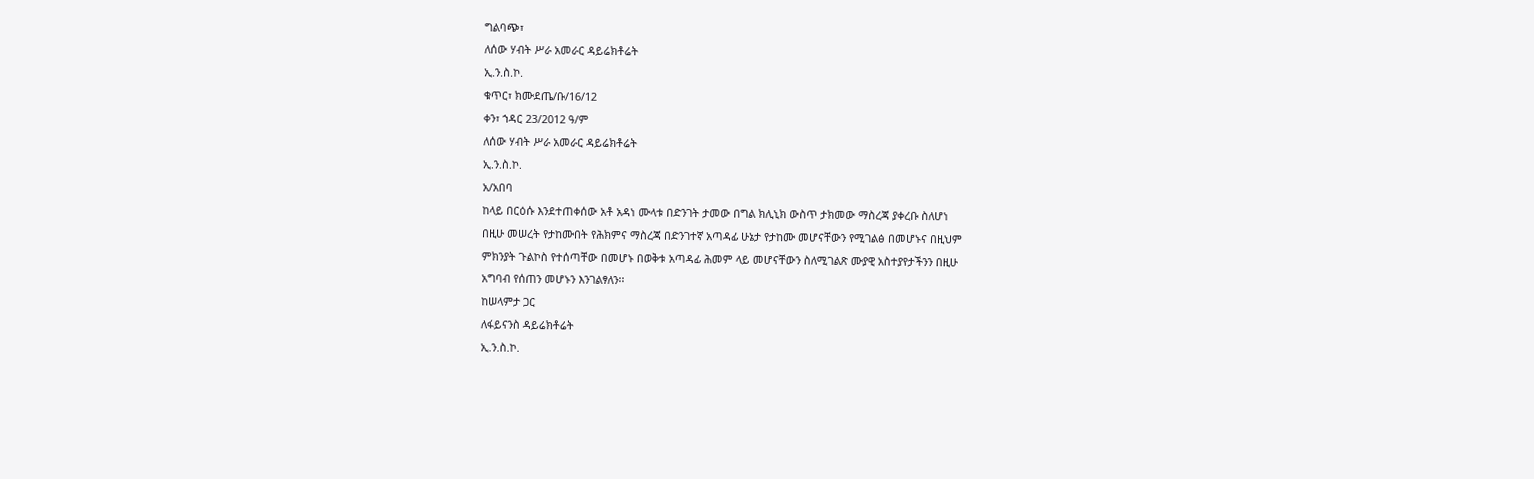ግልባጭ፣
ለሰው ሃብት ሥራ አመራር ዳይሬክቶሬት
ኢ.ን.ስ.ኮ.
ቁጥር፣ ክሙደጤ/ቡ/16/12
ቀን፣ ኀዳር 23/2012 ዓ/ም
ለሰው ሃብት ሥራ አመራር ዳይሬክቶሬት
ኢ.ን.ስ.ኮ.
አ/አበባ
ከላይ በርዕሱ እንደተጠቀሰው አቶ አዳነ ሙላቱ በድንገት ታመው በግል ክሊኒክ ውስጥ ታክመው ማስረጃ ያቀረቡ ስለሆነ
በዚሁ መሠረት የታከሙበት የሕክምና ማስረጃ በድንገተኛ አጣዳፊ ሁኔታ የታከሙ መሆናቸውን የሚገልፅ በመሆኑና በዚህም
ምክንያት ጉልኮስ የተሰጣቸው በመሆኑ በወቅቱ አጣዳፊ ሕመም ላይ መሆናቸውን ስለሚገልጽ ሙያዊ አስተያየታችንን በዚሁ
አግባብ የሰጠን መሆኑን እንገልፃለን፡፡
ከሠላምታ ጋር
ለፋይናንስ ዳይሬክቶሬት
ኢ.ን.ስ.ኮ.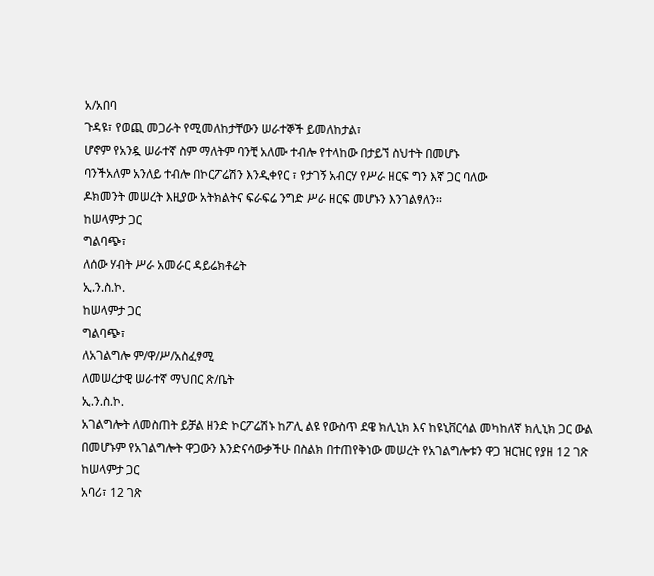አ/አበባ
ጉዳዩ፣ የወጪ መጋራት የሚመለከታቸውን ሠራተኞች ይመለከታል፣
ሆኖም የአንዷ ሠራተኛ ስም ማለትም ባንቺ አለሙ ተብሎ የተላከው በታይኘ ስህተት በመሆኑ
ባንችአለም አንለይ ተብሎ በኮርፖሬሽን እንዲቀየር ፣ የታገኝ አብርሃ የሥራ ዘርፍ ግን እኛ ጋር ባለው
ዶክመንት መሠረት እዚያው አትክልትና ፍራፍሬ ንግድ ሥራ ዘርፍ መሆኑን እንገልፃለን፡፡
ከሠላምታ ጋር
ግልባጭ፣
ለሰው ሃብት ሥራ አመራር ዳይሬክቶሬት
ኢ.ን.ስ.ኮ.
ከሠላምታ ጋር
ግልባጭ፣
ለአገልግሎ ም/ዋ/ሥ/አስፈፃሚ
ለመሠረታዊ ሠራተኛ ማህበር ጽ/ቤት
ኢ.ን.ስ.ኮ.
አገልግሎት ለመስጠት ይቻል ዘንድ ኮርፖሬሽኑ ከፖሊ ልዩ የውስጥ ደዌ ክሊኒክ እና ከዩኒቨርሳል መካከለኛ ክሊኒክ ጋር ውል
በመሆኑም የአገልግሎት ዋጋውን እንድናሳውቃችሁ በስልክ በተጠየቅነው መሠረት የአገልግሎቱን ዋጋ ዝርዝር የያዘ 12 ገጽ
ከሠላምታ ጋር
አባሪ፣ 12 ገጽ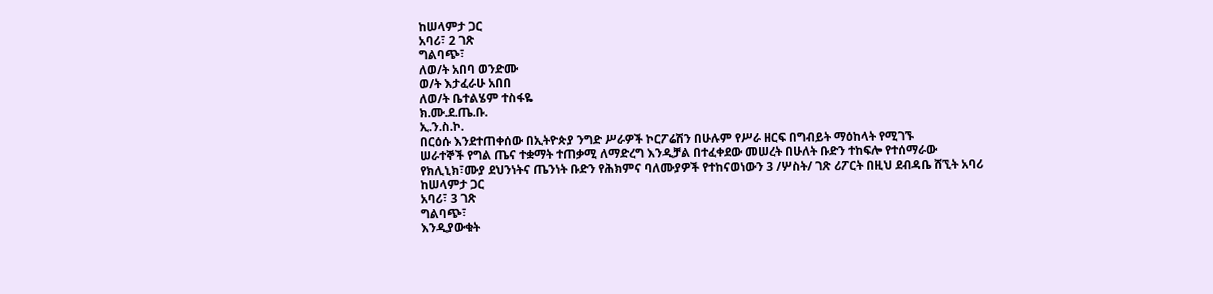ከሠላምታ ጋር
አባሪ፣ 2 ገጽ
ግልባጭ፣
ለወ/ት አበባ ወንድሙ
ወ/ት እታፈራሁ አበበ
ለወ/ት ቤተልሄም ተስፋዬ
ክ.ሙ.ደ.ጤ.ቡ.
ኢ.ን.ስ.ኮ.
በርዕሱ እንደተጠቀሰው በኢትዮጵያ ንግድ ሥራዎች ኮርፖሬሽን በሁሉም የሥራ ዘርፍ በግብይት ማዕከላት የሚገኙ
ሠራተኞች የግል ጤና ተቋማት ተጠቃሚ ለማድረግ እንዲቻል በተፈቀደው መሠረት በሁለት ቡድን ተከፍሎ የተሰማራው
የክሊኒክ፣ሙያ ደህንነትና ጤንነት ቡድን የሕክምና ባለሙያዎች የተከናወነውን 3 /ሦስት/ ገጽ ሪፖርት በዚህ ደብዳቤ ሸኚት አባሪ
ከሠላምታ ጋር
አባሪ፣ 3 ገጽ
ግልባጭ፣
እንዲያውቁት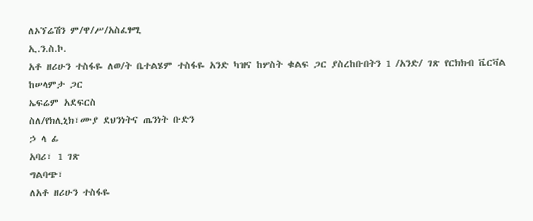ለኦኘሬሽን ም/ዋ/ሥ/አስፈፃሚ
ኢ.ን.ስ.ኮ.
አቶ ዘሪሁን ተስፋዬ ለወ/ት ቤተልሄም ተስፋዬ አንድ ካዝና ከሦስት ቁልፍ ጋር ያስረከቡበትን 1 /አንድ/ ገጽ የርክክብ ቬርቫል
ከሠላምታ ጋር
ኤፍሬም አደፍርስ
ስለ/የክሊኒክ፣ሙያ ደህንነትና ጤንነት ቡድን
ኃ ላ ፊ
አባሪ፣ 1 ገጽ
ግልባጭ፣
ለአቶ ዘሪሁን ተስፋዬ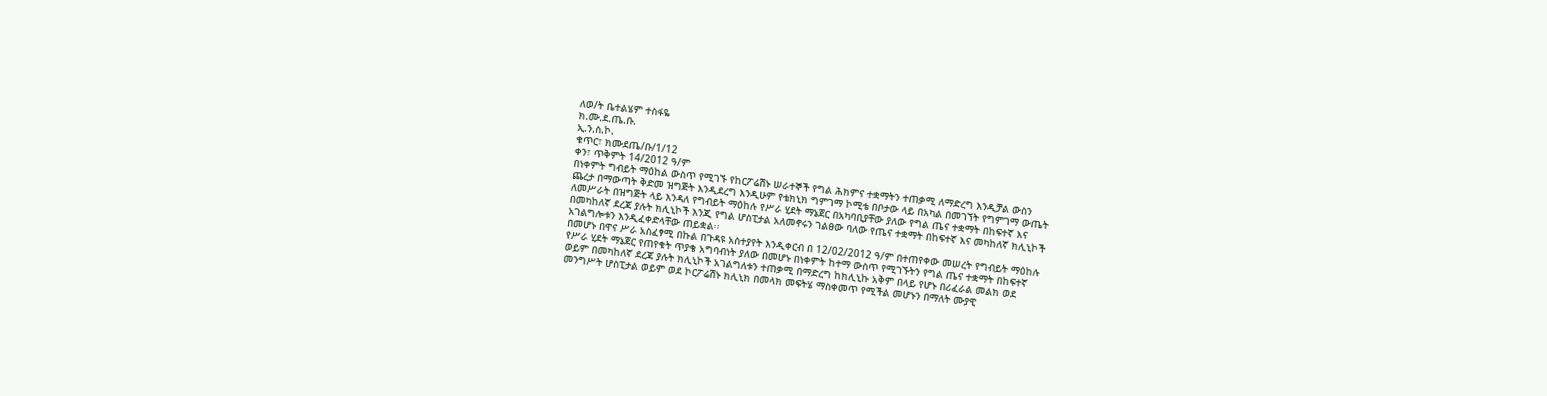ለወ/ት ቤተልሄም ተስፋዬ
ክ.ሙ.ደ.ጤ.ቡ.
ኢ.ን.ስ.ኮ.
ቁጥር፣ ክሙደጤ/ቡ/1/12
ቀን፣ ጥቅምት 14/2012 ዓ/ም
በነቀምት ግብይት ማዕከል ውስጥ የሚገኙ የከርፖሬሽኑ ሠራተኞች የግል ሕክምና ተቋማትን ተጠቃሚ ለማድረግ እንዲቻል ውስን
ጨረታ በማውጣት ቅድመ ዝግጅት እንዲደረግ እንዲሁም የቴክኒክ ግምገማ ኮሚቴ በቦታው ላይ በአካል በመገኘት የግምገማ ውጤት
ለመሥራት በዝግጅት ላይ እንዳለ የግብይት ማዕከሉ የሥራ ሂደት ማኔጀር በአካባቢያቸው ያለው የግል ጤና ተቋማት በከፍተኛ እና
በመካከለኛ ደረጃ ያሉት ክሊኒኮች እንጂ የግል ሆስፒታል አለመኖሩን ገልፀው ባለው የጤና ተቋማት በከፍተኛ እና መካከለኛ ክሊኒኮች
አገልግሎቱን እንዲፈቀድላቸው ጠይቋል፡፡
በመሆኑ በዋና ሥራ አስፈፃሚ በኩል በጉዳዩ አስተያየት እንዲቀርብ በ 12/02/2012 ዓ/ም በተጠየቀው መሠረት የግብይት ማዕከሉ
የሥራ ሂደት ማኔጀር የጠየቁት ጥያቄ አግባብነት ያለው በመሆኑ በነቀምት ከተማ ውስጥ የሚገኙትን የግል ጤና ተቋማት በከፍተኛ
ወይም በመካከለኛ ደረጃ ያሉት ክሊኒኮች አገልግለቱን ተጠቃሚ በማድረግ ከክሊኒኩ አቅም በላይ የሆኑ በሪፈራል መልክ ወደ
መንግሥት ሆስፒታል ወይም ወደ ኮርፖሬሽኑ ክሊኒክ በመላክ መፍትሄ ማስቀመጥ የሚችል መሆኑን በማለት ሙያዊ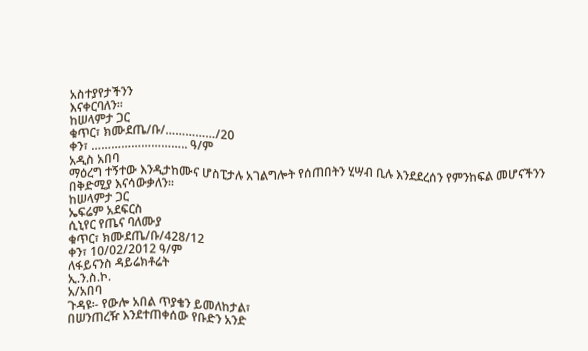አስተያየታችንን
እናቀርባለን፡፡
ከሠላምታ ጋር
ቁጥር፣ ክሙደጤ/ቡ/……………/20
ቀን፣ ……………………….. ዓ/ም
አዲስ አበባ
ማዕረግ ተኝተው እንዲታከሙና ሆስፒታሉ አገልግሎት የሰጠበትን ሂሣብ ቢሉ እንደደረሰን የምንከፍል መሆናችንን
በቅድሚያ እናሳውቃለን፡፡
ከሠላምታ ጋር
ኤፍሬም አደፍርስ
ሲኒየር የጤና ባለሙያ
ቁጥር፣ ክሙደጤ/ቡ/428/12
ቀን፣ 10/02/2012 ዓ/ም
ለፋይናንስ ዳይሬክቶሬት
ኢ.ን.ስ.ኮ.
አ/አበባ
ጉዳዩ፡- የውሎ አበል ጥያቄን ይመለከታል፣
በሠንጠረዥ እንደተጠቀሰው የቡድን አንድ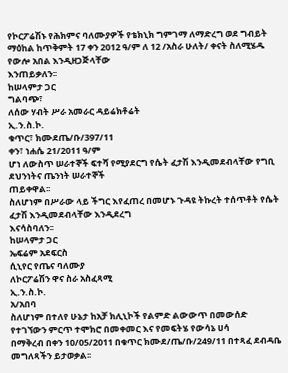የኮርፖሬሽኑ የሕክምና ባለሙያዎች የቴክኒክ ግምገማ ለማድረግ ወደ ግብይት
ማዕከል ከጥቅምት 17 ቀን 2012 ዓ/ም ለ 12 /አስራ ሁለት/ ቀናት ስለሚሄዱ የውሎ አበል እንዲዘጋጅላቸው
እንጠይቃለን፡፡
ከሠላምታ ጋር
ግልባጭ፣
ለሰው ሃብት ሥራ አመራር ዳይሬክቶሬት
ኢ.ን.ስ.ኮ.
ቁጥር፣ ክሙደጤ/ቡ/397/11
ቀን፣ ነሐሴ 21/2011 ዓ/ም
ሆነ ለውስጥ ሠራተኞች ፍተሻ የሚያደርግ የሴት ፈታሽ እንዲመደብላቸው የግቢ ደህንነትና ጤንነት ሠራተኞች
ጠይቀዋል፡፡
ስለሆነም በሥራው ላይ ችግር እየፈጠረ በመሆኑ ጉዳዩ ትኩረት ተሰጥቶት የሴት ፈታሽ እንዲመደብላቸው እንዲደረግ
እናሳስባለን፡፡
ከሠላምታ ጋር
ኤፍሬም አደፍርስ
ሲኒየር የጤና ባለሙያ
ለኮርፖሬሽን ዋና ስራ አስፈጻሚ
ኢ.ን.ስ.ኮ.
አ/አበባ
ስለሆነም በተለየ ሁኔታ ከአቻ ክሊኒኮች የልምድ ልውውጥ በመውሰድ የተገኘውን ምርጥ ተሞክሮ በመቀመር እና የመፍትሄ የውሳኔ ሀሳ
በማቅረብ በቀን 10/05/2011 በቁጥር ክሙደ/ጤ/ቡ/249/11 በተጻፈ ደብዳቤ መግለጻችን ይታወቃል፡፡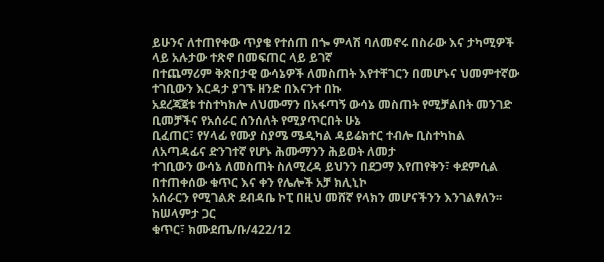ይሁንና ለተጠየቀው ጥያቄ የተሰጠ በጐ ምላሽ ባለመኖሩ በስራው እና ታካሚዎች ላይ አሉታው ተጽኖ በመፍጠር ላይ ይገኛ
በተጨማሪም ቅጽበታዊ ውሳኔዎች ለመስጠት እየተቸገርን በመሆኑና ህመምተኛው ተገቢውን እርዳታ ያገኙ ዘንድ በእናንተ በኩ
አደረጃጀቱ ተስተካክሎ ለህሙማን በአፋጣኝ ውሳኔ መስጠት የሚቻልበት መንገድ ቢመቻችና የአሰራር ሰንሰለት የሚያጥርበት ሁኔ
ቢፈጠር፣ የሃላፊ የሙያ ስያሜ ሜዲካል ዳይሬክተር ተብሎ ቢስተካከል ለአጣዳፊና ድንገተኛ የሆኑ ሕሙማንን ሕይወት ለመታ
ተገቢውን ውሳኔ ለመስጠት ስለሚረዳ ይህንን በደጋማ እየጠየቅን፣ ቀደምሲል በተጠቀሰው ቁጥር እና ቀን የሌሎች አቻ ክሊኒኮ
አሰራርን የሚገልጽ ደብዳቤ ኮፒ በዚህ መሸኛ የላክን መሆናችንን እንገልፃለን፡፡
ከሠላምታ ጋር
ቁጥር፣ ክሙደጤ/ቡ/422/12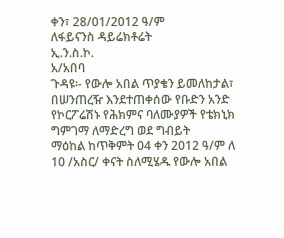ቀን፣ 28/01/2012 ዓ/ም
ለፋይናንስ ዳይሬክቶሬት
ኢ.ን.ስ.ኮ.
አ/አበባ
ጉዳዩ፡- የውሎ አበል ጥያቄን ይመለከታል፣
በሠንጠረዥ እንደተጠቀሰው የቡድን አንድ የኮርፖሬሽኑ የሕክምና ባለሙያዎች የቴክኒክ ግምገማ ለማድረግ ወደ ግብይት
ማዕከል ከጥቅምት 04 ቀን 2012 ዓ/ም ለ 10 /አስር/ ቀናት ስለሚሄዱ የውሎ አበል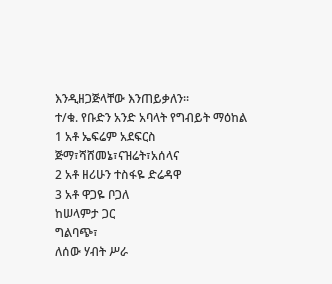እንዲዘጋጅላቸው እንጠይቃለን፡፡
ተ/ቁ. የቡድን አንድ አባላት የግብይት ማዕከል
1 አቶ ኤፍሬም አደፍርስ ጅማ፣ሻሸመኔ፣ናዝሬት፣አሰላና
2 አቶ ዘሪሁን ተስፋዬ ድሬዳዋ
3 አቶ ዋጋዬ ቦጋለ
ከሠላምታ ጋር
ግልባጭ፣
ለሰው ሃብት ሥራ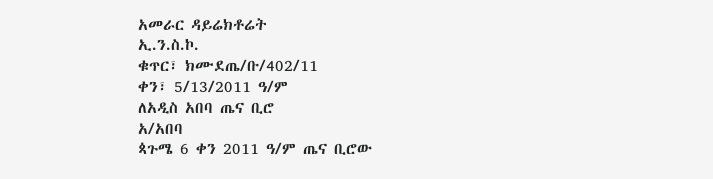አመራር ዳይሬክቶሬት
ኢ.ን.ስ.ኮ.
ቁጥር፣ ክሙደጤ/ቡ/402/11
ቀን፣ 5/13/2011 ዓ/ም
ለአዲስ አበባ ጤና ቢሮ
አ/አበባ
ጳጉሜ 6 ቀን 2011 ዓ/ም ጤና ቢሮው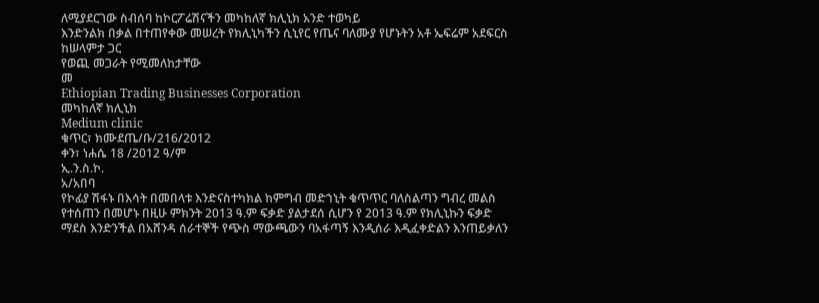ለሚያደርገው ስብሰባ ከኮርፖሬሽናችን መካከለኛ ክሊኒክ አንድ ተወካይ
እንድንልክ በቃል በተጠየቀው መሠረት የክሊኒካችን ሲኒየር የጤና ባለሙያ የሆኑትን አቶ ኤፍሬም አደፍርስ
ከሠላምታ ጋር
የወጪ መጋራት የሚመለከታቸው
መ
Ethiopian Trading Businesses Corporation
መካከለኛ ክሊኒክ
Medium clinic
ቁጥር፣ ክሙደጤ/ቡ/216/2012
ቀን፣ ነሐሴ 18 /2012 ዓ/ም
ኢ.ን.ስ.ኮ.
አ/አበባ
የኮፊያ ሽፋኑ በእሳት በመበላቱ እንድናስተካክል ከምግብ መድኀኒት ቁጥጥር ባለስልጣን ግብረ መልስ
የተሰጠን በመሆኑ በዚሁ ምክንት 2013 ዓ.ም ፍቃድ ያልታደሰ ሲሆን የ 2013 ዓ.ም የክሊኒኩን ፍቃድ
ማደስ እንድንችል በአሸንዳ ሰራተኞች የጭስ ማውጫውን ባአፋጣኝ እንዲሰራ እዲፈቀድልን እንጠይቃለን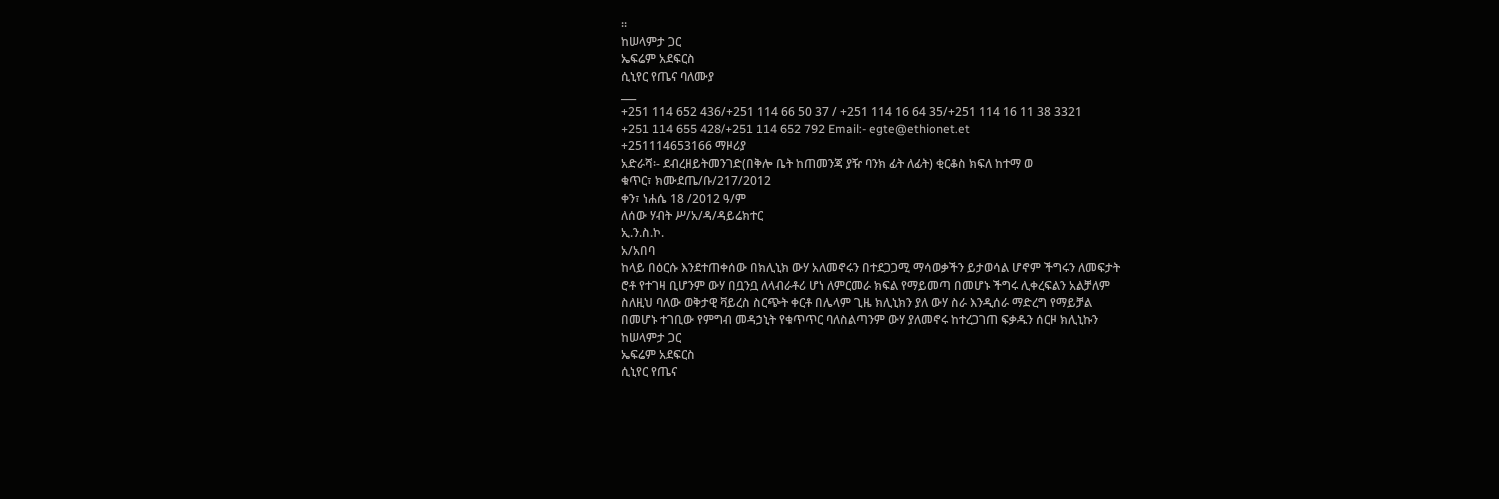፡፡
ከሠላምታ ጋር
ኤፍሬም አደፍርስ
ሲኒየር የጤና ባለሙያ
___
+251 114 652 436/+251 114 66 50 37 / +251 114 16 64 35/+251 114 16 11 38 3321
+251 114 655 428/+251 114 652 792 Email:- egte@ethionet.et
+251114653166 ማዞሪያ
አድራሻ፡- ደብረዘይትመንገድ(በቅሎ ቤት ከጠመንጃ ያዥ ባንክ ፊት ለፊት) ቂርቆስ ክፍለ ከተማ ወ
ቁጥር፣ ክሙደጤ/ቡ/217/2012
ቀን፣ ነሐሴ 18 /2012 ዓ/ም
ለሰው ሃብት ሥ/አ/ዳ/ዳይሬክተር
ኢ.ን.ስ.ኮ.
አ/አበባ
ከላይ በዕርሱ እንደተጠቀሰው በክሊኒክ ውሃ አለመኖሩን በተደጋጋሚ ማሳወቃችን ይታወሳል ሆኖም ችግሩን ለመፍታት
ሮቶ የተገዛ ቢሆንም ውሃ በቧንቧ ለላብራቶሪ ሆነ ለምርመራ ክፍል የማይመጣ በመሆኑ ችግሩ ሊቀረፍልን አልቻለም
ስለዚህ ባለው ወቅታዊ ቫይረስ ስርጭት ቀርቶ በሌላም ጊዜ ክሊኒክን ያለ ውሃ ስራ እንዲሰራ ማድረግ የማይቻል
በመሆኑ ተገቢው የምግብ መዳኃኒት የቁጥጥር ባለስልጣንም ውሃ ያለመኖሩ ከተረጋገጠ ፍቃዱን ሰርዞ ክሊኒኩን
ከሠላምታ ጋር
ኤፍሬም አደፍርስ
ሲኒየር የጤና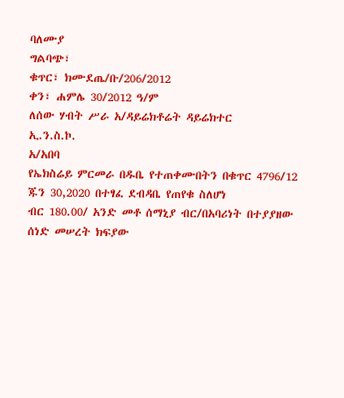ባለሙያ
ግልባጭ፣
ቁጥር፣ ክሙደጤ/ቡ/206/2012
ቀን፣ ሐምሌ 30/2012 ዓ/ም
ለሰው ሃብት ሥራ አ/ዳይሬክቶሬት ዳይሬክተር
ኢ.ን.ስ.ኮ.
አ/አበባ
የኤክስሬይ ምርመራ በዱቤ የተጠቀሙበትን በቁጥር 4796/12 ጁን 30,2020 በተፃፈ ደብዳቤ የጠየቁ ስለሆነ
ብር 180.00/ አንድ መቶ ሰማኒያ ብር/በአባሪነት በተያያዘው ሰነድ መሠረት ክፍያው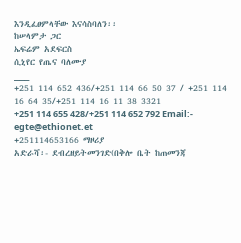እንዲፈፀምላቸው እናሳስባለን፡፡
ከሠላምታ ጋር
ኤፍሬም አደፍርስ
ሲኒየር የጤና ባለሙያ
___
+251 114 652 436/+251 114 66 50 37 / +251 114 16 64 35/+251 114 16 11 38 3321
+251 114 655 428/+251 114 652 792 Email:- egte@ethionet.et
+251114653166 ማዞሪያ
አድራሻ፡- ደብረዘይትመንገድ(በቅሎ ቤት ከጠመንጃ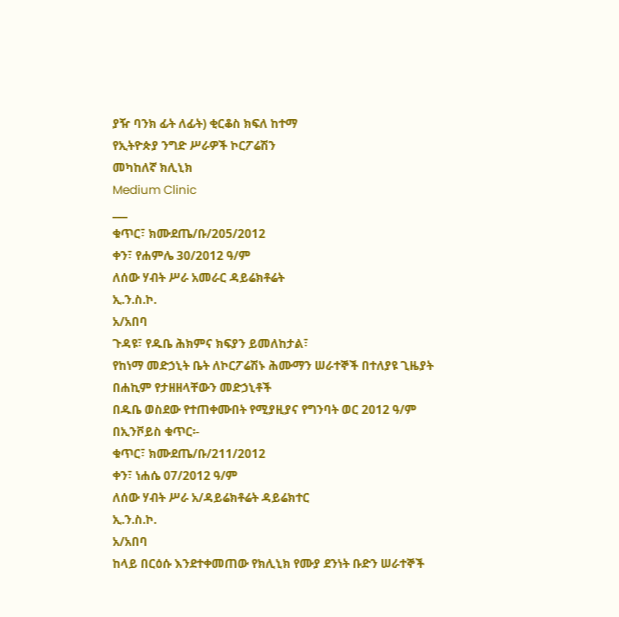ያዥ ባንክ ፊት ለፊት) ቂርቆስ ክፍለ ከተማ
የኢትዮጵያ ንግድ ሥራዎች ኮርፖሬሽን
መካከለኛ ክሊኒክ
Medium Clinic
___
ቁጥር፣ ክሙደጤ/ቡ/205/2012
ቀን፣ የሐምሌ 30/2012 ዓ/ም
ለሰው ሃብት ሥራ አመራር ዳይሬክቶሬት
ኢ.ን.ስ.ኮ.
አ/አበባ
ጉዳዩ፣ የዱቤ ሕክምና ክፍያን ይመለከታል፣
የከነማ መድኃኒት ቤት ለኮርፖሬሽኑ ሕሙማን ሠራተኞች በተለያዩ ጊዜያት በሐኪም የታዘዘላቸውን መድኃኒቶች
በዱቤ ወስደው የተጠቀሙበት የሚያዚያና የግንባት ወር 2012 ዓ/ም በኢንቮይስ ቁጥር፡-
ቁጥር፣ ክሙደጤ/ቡ/211/2012
ቀን፣ ነሐሴ 07/2012 ዓ/ም
ለሰው ሃብት ሥራ አ/ዳይሬክቶሬት ዳይሬክተር
ኢ.ን.ስ.ኮ.
አ/አበባ
ከላይ በርዕሱ እንደተቀመጠው የክሊኒክ የሙያ ደንነት ቡድን ሠራተኞች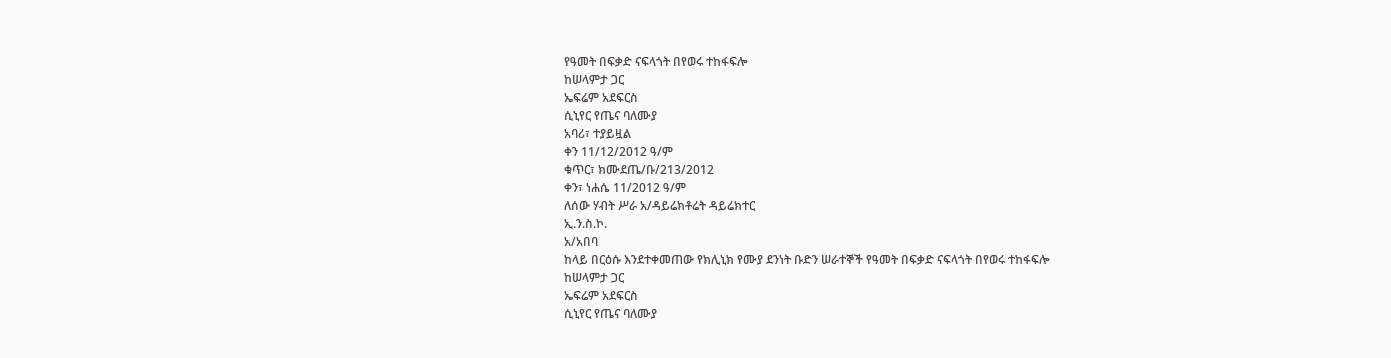የዓመት በፍቃድ ናፍላጎት በየወሩ ተከፋፍሎ
ከሠላምታ ጋር
ኤፍሬም አደፍርስ
ሲኒየር የጤና ባለሙያ
አባሪ፣ ተያይዟል
ቀን 11/12/2012 ዓ/ም
ቁጥር፣ ክሙደጤ/ቡ/213/2012
ቀን፣ ነሐሴ 11/2012 ዓ/ም
ለሰው ሃብት ሥራ አ/ዳይሬክቶሬት ዳይሬክተር
ኢ.ን.ስ.ኮ.
አ/አበባ
ከላይ በርዕሱ እንደተቀመጠው የክሊኒክ የሙያ ደንነት ቡድን ሠራተኞች የዓመት በፍቃድ ናፍላጎት በየወሩ ተከፋፍሎ
ከሠላምታ ጋር
ኤፍሬም አደፍርስ
ሲኒየር የጤና ባለሙያ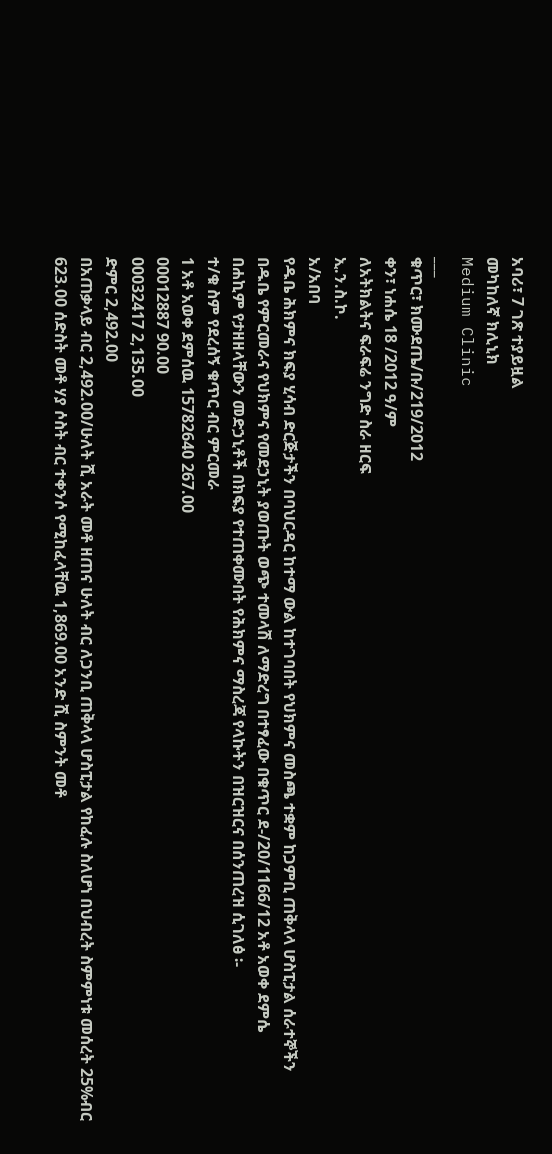አባሪ፣ 7 ገጽ ተያይዟል
መካከለኛ ክሊኒክ
Medium Clinic
___
ቁጥር፣ ክሙደጤ/ቡ/219/2012
ቀን፣ ነሐሴ 18 /2012 ዓ/ም
ለአትክልትና ፍራፍሬ ንግድ ስራ ዘርፍ
ኢ.ን.ስ.ኮ.
አ/አበባ
የዱቤ ሕክምና ክፍያ ሂሳብ ድርጅታችን በባህርዳር ከተማ ውል ከተገባበት የህክምና መስጫ ተቋም ከጋምቢ ጠቅላላ ሆስፒታል ሰራተኞችን
በዱቤ የምርመራና የህክምና የመደኃኒት ያወጡት ወጭ ተመላሽ ለማድረግ በተፃፈው በቁጥር ደ-/20/1166/12 አቶ አወቀ ደምሴ
በሐኪም የታዘዘላቸውን መድኃኒቶች በክፍያ የተጠቀሙበት የሕክምና ማስረጃ የላኩትን በዝርዝርና በሰንጠረዝ ሲገለፅ ፡-
ተ/ቁ ስም የደረሰኝ ቁጥር ብር ምርመራ
1 አቶ አወቀ ደምሰዉ 15782640 267.00
00012887 90.00
00032417 2,135.00
ድምር 2,492.00
በአጠቃላይ ብር 2,492.00/ሁለት ሺ አራት መቶ ዘጠና ሁለት ብር ለጋንቢ ጠቅላላ ሆስፒታል የከፈሉ ስለሆነ በህብረት ስምምነቱ መሰረት 25%ብር
623.00 ሰድስት መቶ ሃያ ሶስት ብር ተቀንሶ የሚከፈላቸዉ 1,869.00 አንድ ሺ ስምንት መቶ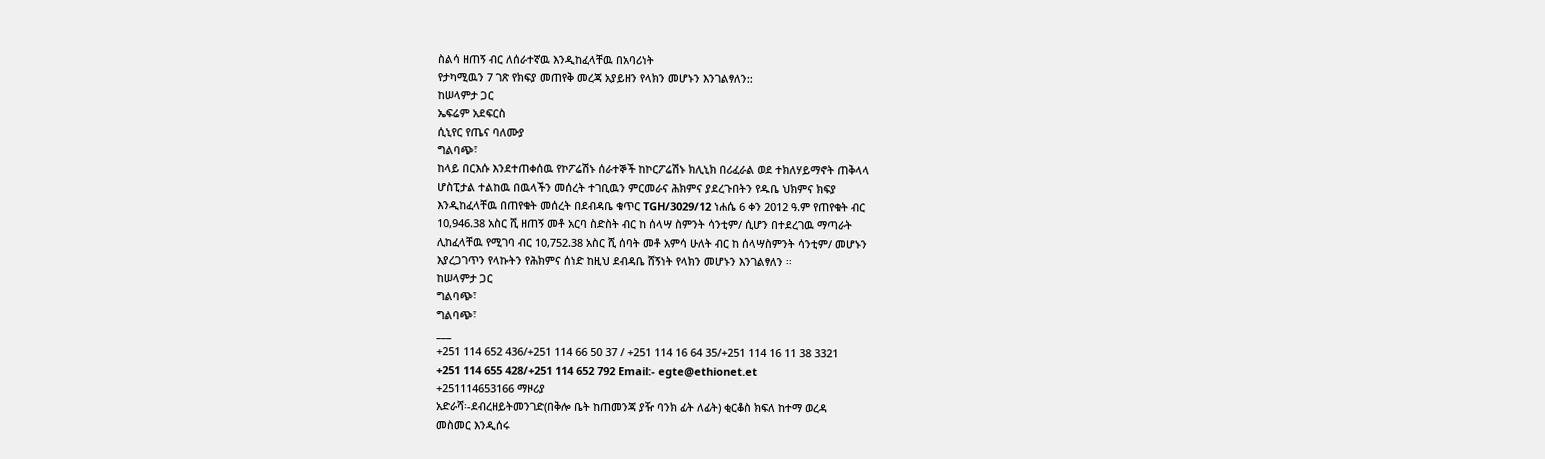ስልሳ ዘጠኝ ብር ለሰራተኛዉ እንዲከፈላቸዉ በአባሪነት
የታካሚዉን 7 ገጽ የክፍያ መጠየቅ መረጃ አያይዘን የላክን መሆኑን እንገልፃለን::
ከሠላምታ ጋር
ኤፍሬም አደፍርስ
ሲኒየር የጤና ባለሙያ
ግልባጭ፣
ከላይ በርእሱ እንደተጠቀሰዉ የኮፖሬሽኑ ሰራተኞች ከኮርፖሬሽኑ ክሊኒክ በሪፈራል ወደ ተክለሃይማኖት ጠቅላላ
ሆስፒታል ተልከዉ በዉላችን መሰረት ተገቢዉን ምርመራና ሕክምና ያደረጉበትን የዱቤ ህክምና ክፍያ
እንዲከፈላቸዉ በጠየቁት መሰረት በደብዳቤ ቁጥር TGH/3029/12 ነሐሴ 6 ቀን 2012 ዓ.ም የጠየቁት ብር
10,946.38 አስር ሺ ዘጠኝ መቶ አርባ ስድስት ብር ከ ሰላሣ ስምንት ሳንቲም/ ሲሆን በተደረገዉ ማጣራት
ሊከፈላቸዉ የሚገባ ብር 10,752.38 አስር ሺ ሰባት መቶ አምሳ ሁለት ብር ከ ሰላሣስምንት ሳንቲም/ መሆኑን
እያረጋገጥን የላኩትን የሕክምና ሰነድ ከዚህ ደብዳቤ ሸኝነት የላክን መሆኑን እንገልፃለን ፡፡
ከሠላምታ ጋር
ግልባጭ፣
ግልባጭ፣
___
+251 114 652 436/+251 114 66 50 37 / +251 114 16 64 35/+251 114 16 11 38 3321
+251 114 655 428/+251 114 652 792 Email:- egte@ethionet.et
+251114653166 ማዞሪያ
አድራሻ፡-ደብረዘይትመንገድ(በቅሎ ቤት ከጠመንጃ ያዥ ባንክ ፊት ለፊት) ቂርቆስ ክፍለ ከተማ ወረዳ
መስመር እንዲሰሩ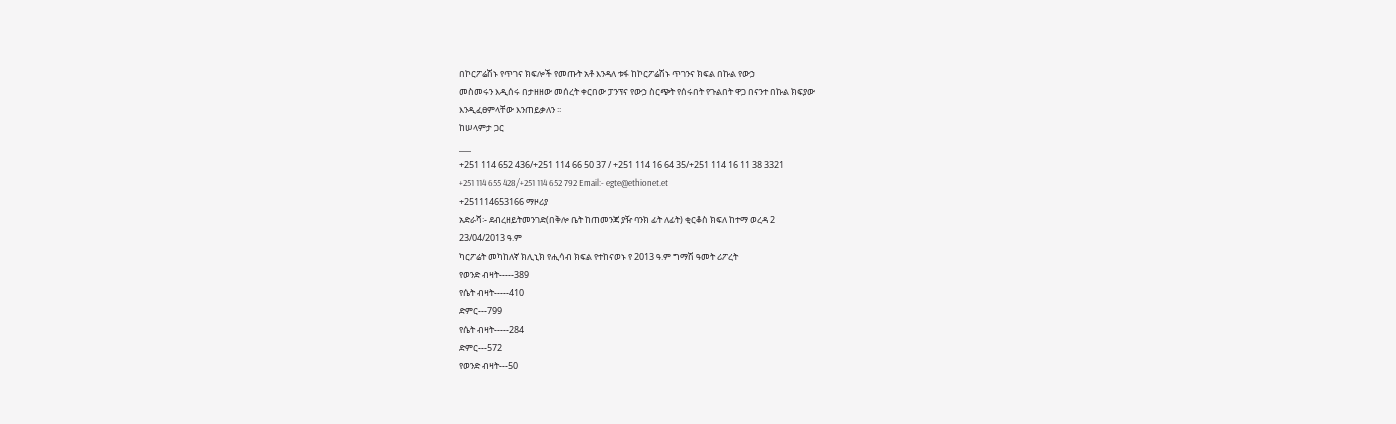በኮርፖሬሽኑ የጥገና ክፍሎች የመጡት አቶ እንዳለ ቱፋ ከኮርፖሬሽኑ ጥገንና ክፍል በኩል የውኃ
መስመሩን እዲሰሩ በታዘዘው መሰረት ቀርበው ፓንፕና የውኃ ስርጭት የሰሩበት የጉልበት ዋጋ በናንተ በኩል ክፍያው
እንዲፈፀምላቸው እንጠይቃለን ፡፡
ከሠላምታ ጋር
___
+251 114 652 436/+251 114 66 50 37 / +251 114 16 64 35/+251 114 16 11 38 3321
+251 114 655 428/+251 114 652 792 Email:- egte@ethionet.et
+251114653166 ማዞሪያ
አድራሻ፡- ደብረዘይትመንገድ(በቅሎ ቤት ከጠመንጃ ያዥ ባንክ ፊት ለፊት) ቂርቆስ ክፍለ ከተማ ወረዳ 2
23/04/2013 ዓ.ም
ካርፖሬት መካከለኛ ክሊኒክ የሒሳብ ክፍል የተከናወኑ የ 2013 ዓ.ም ግማሽ ዓመት ሪፖረት
የወንድ ብዛት-----389
የሴት ብዛት-----410
ድምር---799
የሴት ብዛት-----284
ድምር---572
የወንድ ብዛት---50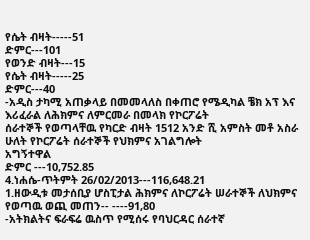የሴት ብዛት-----51
ድምር---101
የወንድ ብዛት---15
የሴት ብዛት-----25
ድምር---40
-አዲስ ታካሚ አጠቃላይ በመመላለስ በቀጠሮ የሜዲካል ቼክ አፕ እና እሪፈራል ለሕክምና ለምርመራ በመላክ የኮርፖሬት
ሰራተኞች የወጣላቸዉ የካርድ ብዛት 1512 አንድ ሺ አምስት መቶ አስራ ሁለት የኮርፖሬት ሰራተኞች የህክምና አገልግሎት
አግኝተዋል
ድምር ---10,752.85
4.ነሐሴ-ጥትምት 26/02/2013---116,648.21
1.ዘውዲቱ መታሰቢያ ሆስፒታል ሕክምና ለኮርፖሬት ሠራተኞች ለህክምና የወጣዉ ወጪ መጠን-- ----91,80
-አትክልትና ፍራፍሬ ዉስጥ የሚሰሩ የባህርዳር ሰራተኛ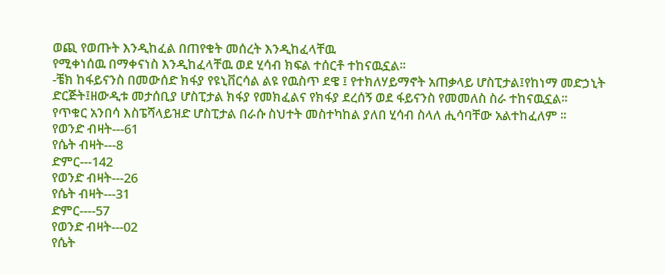ወጪ የወጡት እንዲከፈል በጠየቁት መሰረት እንዲከፈላቸዉ
የሚቀነሰዉ በማቀናነስ እንዲከፈላቸዉ ወደ ሂሳብ ክፍል ተሰርቶ ተከናዉኗል፡፡
-ቼክ ከፋይናንስ በመውሰድ ክፋያ የዩኒቨርሳል ልዩ የዉስጥ ደዌ ፤ የተክለሃይማኖት አጠቃላይ ሆስፒታል፤የከነማ መድኃኒት
ድርጅት፤ዘውዲቱ መታሰቢያ ሆስፒታል ክፋያ የመክፈልና የክፋያ ደረሰኝ ወደ ፋይናንስ የመመለስ ስራ ተከናዉኗል፡፡
የጥቁር አንበሳ እስፔሻላይዝድ ሆስፒታል በራሱ ስህተት መስተካከል ያለበ ሂሳብ ስላለ ሒሳባቸው አልተከፈለም ፡፡
የወንድ ብዛት---61
የሴት ብዛት---8
ድምር---142
የወንድ ብዛት---26
የሴት ብዛት---31
ድምር----57
የወንድ ብዛት---02
የሴት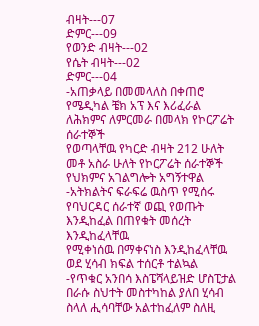ብዛት---07
ድምር---09
የወንድ ብዛት---02
የሴት ብዛት---02
ድምር---04
-አጠቃላይ በመመላለስ በቀጠሮ የሜዲካል ቼክ አፕ እና እሪፈራል ለሕክምና ለምርመራ በመላክ የኮርፖሬት ሰራተኞች
የወጣላቸዉ የካርድ ብዛት 212 ሁለት መቶ አስራ ሁለት የኮርፖሬት ሰራተኞች የህክምና አገልግሎት አግኝተዋል
-አትክልትና ፍራፍሬ ዉስጥ የሚሰሩ የባህርዳር ሰራተኛ ወጪ የወጡት እንዲከፈል በጠየቁት መሰረት እንዲከፈላቸዉ
የሚቀነሰዉ በማቀናነስ እንዲከፈላቸዉ ወደ ሂሳብ ክፍል ተሰርቶ ተልኳል
-የጥቁር አንበሳ እስፔሻላይዝድ ሆስፒታል በራሱ ስህተት መስተካከል ያለበ ሂሳብ ስላለ ሒሳባቸው አልተከፈለም ስለዚ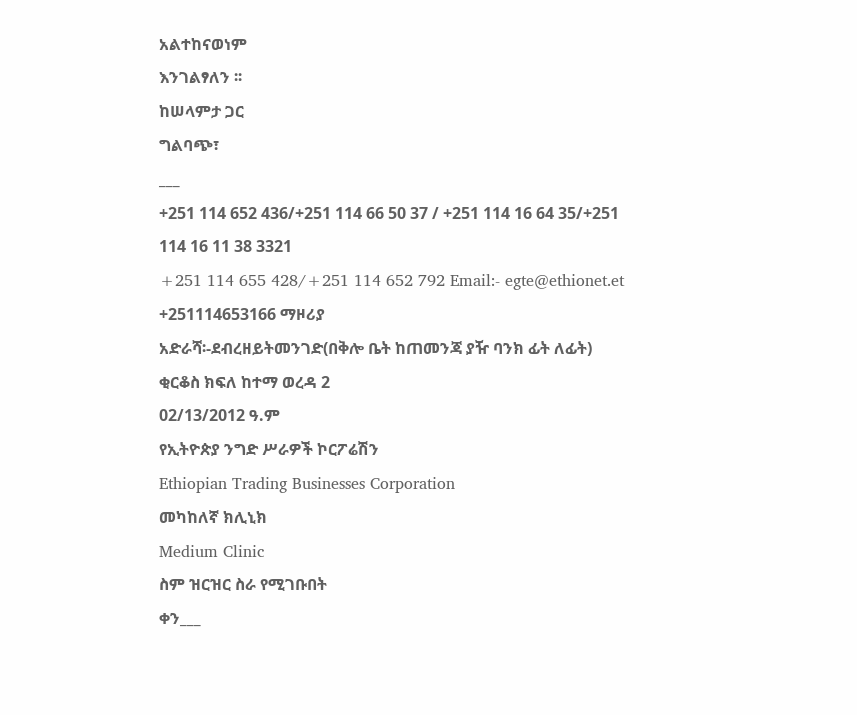አልተከናወነም
እንገልፃለን ፡፡
ከሠላምታ ጋር
ግልባጭ፣
___
+251 114 652 436/+251 114 66 50 37 / +251 114 16 64 35/+251 114 16 11 38 3321
+251 114 655 428/+251 114 652 792 Email:- egte@ethionet.et
+251114653166 ማዞሪያ
አድራሻ፡-ደብረዘይትመንገድ(በቅሎ ቤት ከጠመንጃ ያዥ ባንክ ፊት ለፊት) ቂርቆስ ክፍለ ከተማ ወረዳ 2
02/13/2012 ዓ.ም
የኢትዮጵያ ንግድ ሥራዎች ኮርፖሬሽን
Ethiopian Trading Businesses Corporation
መካከለኛ ክሊኒክ
Medium Clinic
ስም ዝርዝር ስራ የሚገቡበት
ቀን___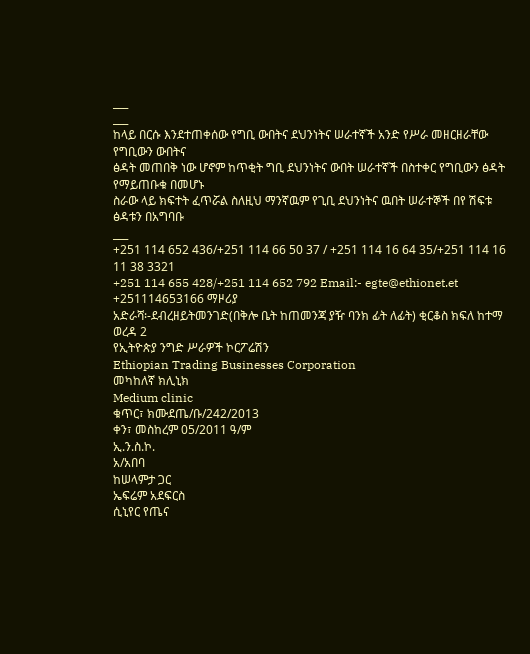___
___
ከላይ በርሱ እንደተጠቀሰው የግቢ ውበትና ደህንነትና ሠራተኛች አንድ የሥራ መዘርዘራቸው የግቢውን ውበትና
ፅዳት መጠበቅ ነው ሆኖም ከጥቂት ግቢ ደህንነትና ውበት ሠራተኛች በስተቀር የግቢውን ፅዳት የማይጠቡቁ በመሆኑ
ስራው ላይ ክፍተት ፈጥሯል ስለዚህ ማንኛዉም የጊቢ ደህንነትና ዉበት ሠራተኞች በየ ሽፍቱ ፅዳቱን በአግባቡ
___
+251 114 652 436/+251 114 66 50 37 / +251 114 16 64 35/+251 114 16 11 38 3321
+251 114 655 428/+251 114 652 792 Email:- egte@ethionet.et
+251114653166 ማዞሪያ
አድራሻ፡-ደብረዘይትመንገድ(በቅሎ ቤት ከጠመንጃ ያዥ ባንክ ፊት ለፊት) ቂርቆስ ክፍለ ከተማ ወረዳ 2
የኢትዮጵያ ንግድ ሥራዎች ኮርፖሬሽን
Ethiopian Trading Businesses Corporation
መካከለኛ ክሊኒክ
Medium clinic
ቁጥር፣ ክሙደጤ/ቡ/242/2013
ቀን፣ መስከረም 05/2011 ዓ/ም
ኢ.ን.ስ.ኮ.
አ/አበባ
ከሠላምታ ጋር
ኤፍሬም አደፍርስ
ሲኒየር የጤና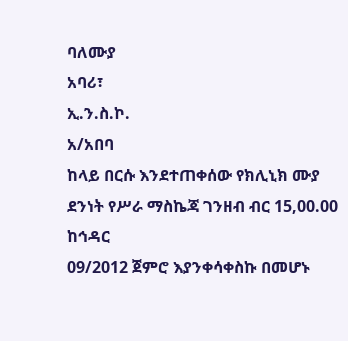ባለሙያ
አባሪ፣
ኢ.ን.ስ.ኮ.
አ/አበባ
ከላይ በርሱ እንደተጠቀሰው የክሊኒክ ሙያ ደንነት የሥራ ማስኬጃ ገንዘብ ብር 15,00.00 ከኅዳር
09/2012 ጀምሮ እያንቀሳቀስኩ በመሆኑ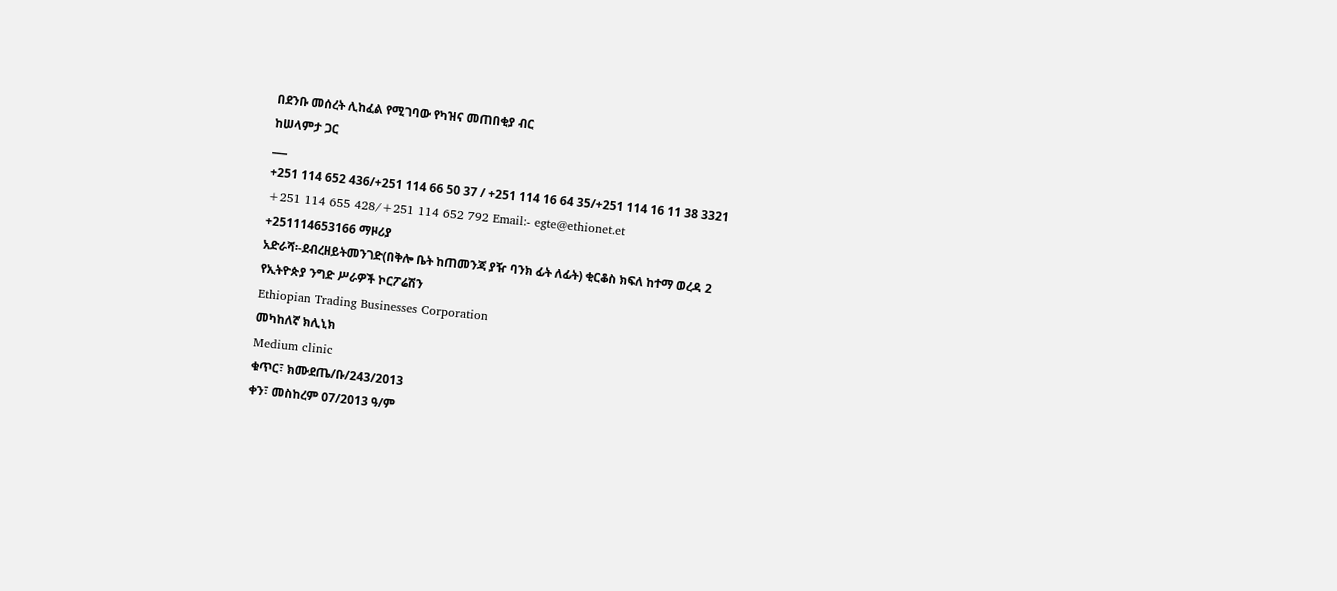በደንቡ መሰረት ሊከፈል የሚገባው የካዝና መጠበቂያ ብር
ከሠላምታ ጋር
___
+251 114 652 436/+251 114 66 50 37 / +251 114 16 64 35/+251 114 16 11 38 3321
+251 114 655 428/+251 114 652 792 Email:- egte@ethionet.et
+251114653166 ማዞሪያ
አድራሻ፡-ደብረዘይትመንገድ(በቅሎ ቤት ከጠመንጃ ያዥ ባንክ ፊት ለፊት) ቂርቆስ ክፍለ ከተማ ወረዳ 2
የኢትዮጵያ ንግድ ሥራዎች ኮርፖሬሽን
Ethiopian Trading Businesses Corporation
መካከለኛ ክሊኒክ
Medium clinic
ቁጥር፣ ክሙደጤ/ቡ/243/2013
ቀን፣ መስከረም 07/2013 ዓ/ም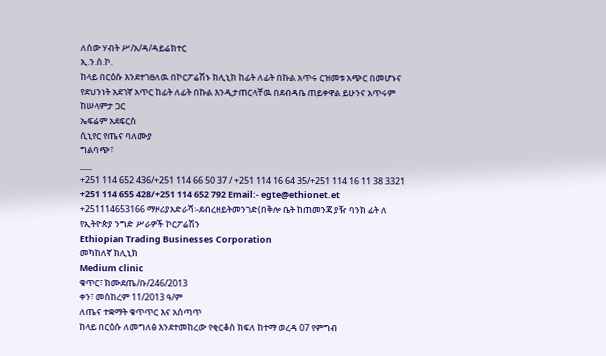ለሰው ሃብት ሥ/አ/ዳ/ዳይሬክተር
ኢ.ን.ስ.ኮ.
ከላይ በርዕሱ እንደተገፀለዉ በኮርፖሬሽኑ ክሊኒክ ከፊት ለፊት በኩል አጥሩ ርዝመቱ አጭር በመሆኑና
የደህንነት አደገኛ አጥር ከፊት ለፊት በኩል እንዲታጠርላቸዉ በደብዳቤ ጠይቀዋል ይሁንና አጥሩም
ከሠላምታ ጋር
ኤፍሬም አደፍርስ
ሲኒየር የጤና ባለሙያ
ግልባጭ፣
___
+251 114 652 436/+251 114 66 50 37 / +251 114 16 64 35/+251 114 16 11 38 3321
+251 114 655 428/+251 114 652 792 Email:- egte@ethionet.et
+251114653166 ማዞሪያአድራሻ፡-ደብረዘይትመንገድ(በቅሎ ቤት ከጠመንጃ ያዥ ባንክ ፊት ለ
የኢትዮጵያ ንግድ ሥራዎች ኮርፖሬሽን
Ethiopian Trading Businesses Corporation
መካከለኛ ክሊኒክ
Medium clinic
ቁጥር፣ ክሙደጤ/ቡ/246/2013
ቀን፣ መስከረም 11/2013 ዓ/ም
ለጤና ተቋማት ቁጥጥር እና አሰጣጥ
ከላይ በርዕሱ ለመግለፅ እንደተመከረው የቂርቆስ ክፍለ ከተማ ወረዳ 07 የምግብ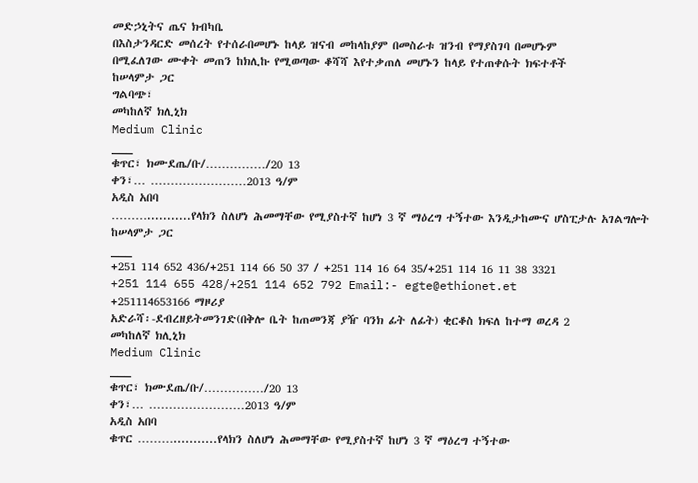መድኃኒትና ጤና ክብካቤ
በእስታንዳርድ መሰረት የተሰራበመሆኑ ከላይ ዝናብ መከላከያም በመስራቱ ዝንብ የማያስገባ በመሆኑም
በሚፈለገው ሙቀት መጠን ከክሊኩ የሚወጣው ቆሻሻ እየተቃጠለ መሆኑን ከላይ የተጠቀሱት ክፍተቶች
ከሠላምታ ጋር
ግልባጭ፣
መካከለኛ ክሊኒክ
Medium Clinic
___
ቁጥር፣ ክሙደጤ/ቡ/……………/20 13
ቀን፣… ……………………2013 ዓ/ም
አዲስ አበባ
………...........የላክን ስለሆነ ሕመማቸው የሚያስተኛ ከሆነ 3 ኛ ማዕረግ ተኝተው እንዲታከሙና ሆስፒታሉ አገልግሎት
ከሠላምታ ጋር
___
+251 114 652 436/+251 114 66 50 37 / +251 114 16 64 35/+251 114 16 11 38 3321
+251 114 655 428/+251 114 652 792 Email:- egte@ethionet.et
+251114653166 ማዞሪያ
አድራሻ፡-ደብረዘይትመንገድ(በቅሎ ቤት ከጠመንጃ ያዥ ባንክ ፊት ለፊት) ቂርቆስ ክፍለ ከተማ ወረዳ 2
መካከለኛ ክሊኒክ
Medium Clinic
___
ቁጥር፣ ክሙደጤ/ቡ/……………/20 13
ቀን፣… ……………………2013 ዓ/ም
አዲስ አበባ
ቁጥር ………...........የላክን ስለሆነ ሕመማቸው የሚያስተኛ ከሆነ 3 ኛ ማዕረግ ተኝተው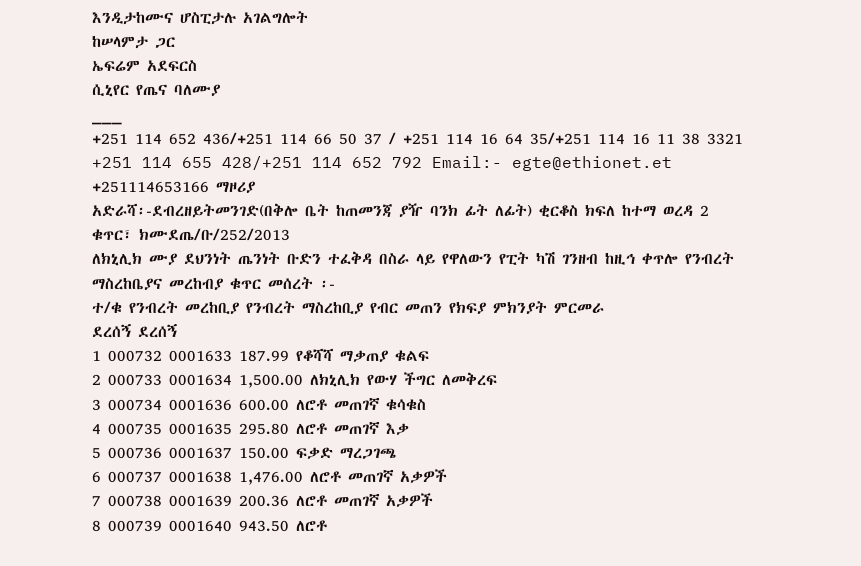እንዲታከሙና ሆስፒታሉ አገልግሎት
ከሠላምታ ጋር
ኤፍሬም አደፍርስ
ሲኒየር የጤና ባለሙያ
___
+251 114 652 436/+251 114 66 50 37 / +251 114 16 64 35/+251 114 16 11 38 3321
+251 114 655 428/+251 114 652 792 Email:- egte@ethionet.et
+251114653166 ማዞሪያ
አድራሻ፡-ደብረዘይትመንገድ(በቅሎ ቤት ከጠመንጃ ያዥ ባንክ ፊት ለፊት) ቂርቆስ ክፍለ ከተማ ወረዳ 2
ቁጥር፣ ክሙደጤ/ቡ/252/2013
ለክኒሊክ ሙያ ደህንነት ጤንነት ቡድን ተፈቅዳ በስራ ላይ የዋለውን የፒት ካሽ ገንዘብ ከዚኅ ቀጥሎ የንብረት
ማስረከቤያና መረከብያ ቁጥር መሰረት ፡-
ተ/ቁ የንብረት መረከቢያ የንብረት ማስረከቢያ የብር መጠን የክፍያ ምክንያት ምርመራ
ደረሰኝ ደረሰኝ
1 000732 0001633 187.99 የቆሻሻ ማቃጠያ ቁልፍ
2 000733 0001634 1,500.00 ለክኒሊክ የውሃ ችግር ለመቅረፍ
3 000734 0001636 600.00 ለሮቶ መጠገኛ ቁሳቁስ
4 000735 0001635 295.80 ለሮቶ መጠገኛ እቃ
5 000736 0001637 150.00 ፍቃድ ማረጋገጫ
6 000737 0001638 1,476.00 ለሮቶ መጠገኛ አቃዎች
7 000738 0001639 200.36 ለሮቶ መጠገኛ አቃዎች
8 000739 0001640 943.50 ለሮቶ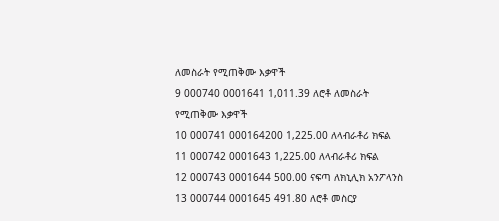ለመስራት የሚጠቅሙ እቃዋች
9 000740 0001641 1,011.39 ለሮቶ ለመስራት የሚጠቅሙ እቃዋች
10 000741 000164200 1,225.00 ለላብራቶሪ ክፍል
11 000742 0001643 1,225.00 ለላብራቶሪ ክፍል
12 000743 0001644 500.00 ናፍጣ ለክኒሊክ አንፖላንስ
13 000744 0001645 491.80 ለሮቶ መስርያ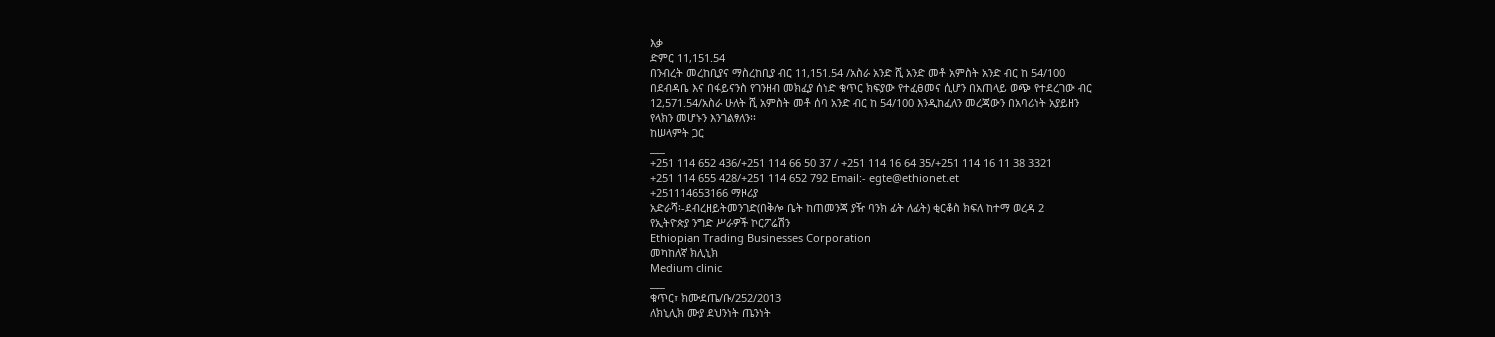እቃ
ድምር 11,151.54
በንብረት መረከቢያና ማስረከቢያ ብር 11,151.54 /አስራ አንድ ሺ አንድ መቶ አምስት አንድ ብር ከ 54/100
በደብዳቤ እና በፋይናንስ የገንዘብ መክፈያ ሰነድ ቁጥር ክፍያው የተፈፀመና ሲሆን በአጠላይ ወጭ የተደረገው ብር
12,571.54/አስራ ሁለት ሺ አምስት መቶ ሰባ አንድ ብር ከ 54/100 እንዲከፈለን መረጃውን በአባሪነት አያይዘን
የላክን መሆኑን እንገልፃለን፡፡
ከሠላምት ጋር
___
+251 114 652 436/+251 114 66 50 37 / +251 114 16 64 35/+251 114 16 11 38 3321
+251 114 655 428/+251 114 652 792 Email:- egte@ethionet.et
+251114653166 ማዞሪያ
አድራሻ፡-ደብረዘይትመንገድ(በቅሎ ቤት ከጠመንጃ ያዥ ባንክ ፊት ለፊት) ቂርቆስ ክፍለ ከተማ ወረዳ 2
የኢትዮጵያ ንግድ ሥራዎች ኮርፖሬሽን
Ethiopian Trading Businesses Corporation
መካከለኛ ክሊኒክ
Medium clinic
___
ቁጥር፣ ክሙደጤ/ቡ/252/2013
ለክኒሊክ ሙያ ደህንነት ጤንነት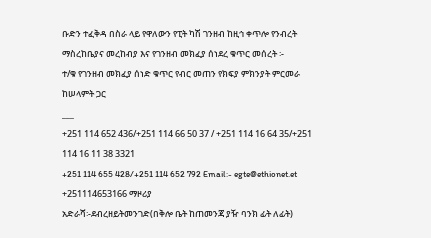ቡድን ተፈቅዳ በስራ ላይ የዋለውን የፒት ካሽ ገንዘብ ከዚኅ ቀጥሎ የንብረት
ማስረከቤያና መረከብያ እና የገንዘብ መክፈያ ሰነደረ ቁጥር መሰረት ፡-
ተ/ቁ የገንዘብ መክፈያ ሰነድ ቁጥር የብር መጠን የክፍያ ምክንያት ምርመራ
ከሠላምት ጋር
___
+251 114 652 436/+251 114 66 50 37 / +251 114 16 64 35/+251 114 16 11 38 3321
+251 114 655 428/+251 114 652 792 Email:- egte@ethionet.et
+251114653166 ማዞሪያ
አድራሻ፡-ደብረዘይትመንገድ(በቅሎ ቤት ከጠመንጃ ያዥ ባንክ ፊት ለፊት)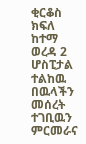ቂርቆስ ክፍለ ከተማ ወረዳ 2
ሆስፒታል ተልከዉ በዉላችን መሰረት ተገቢዉን ምርመራና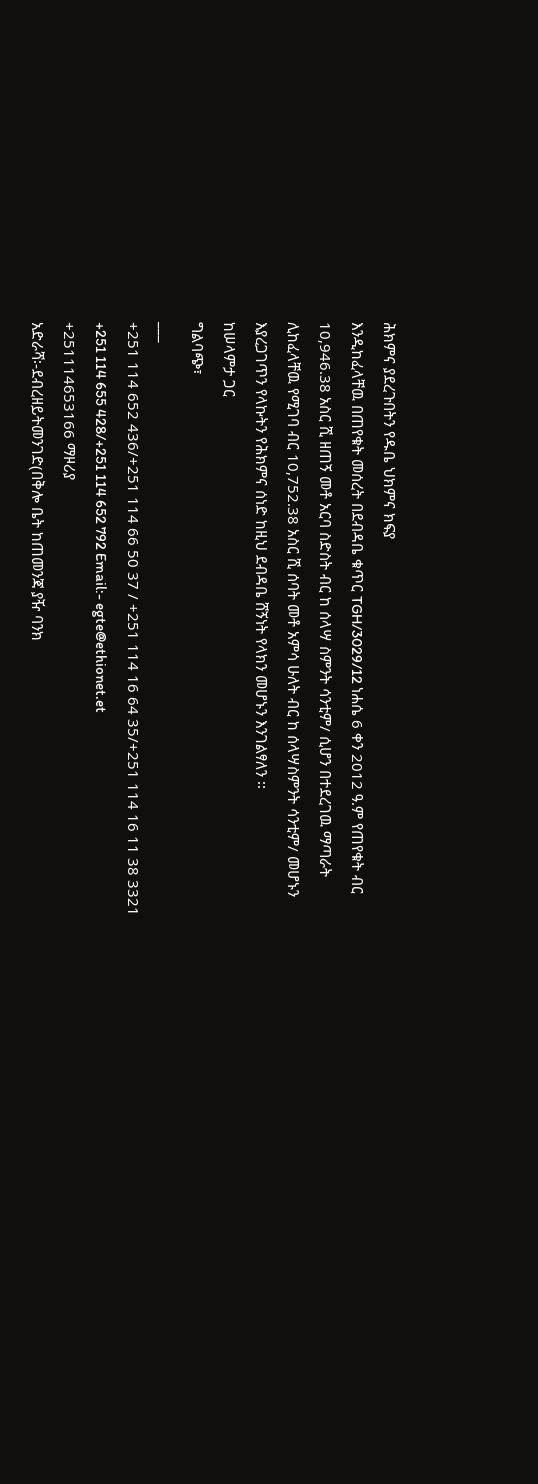ሕክምና ያደረጉበትን የዱቤ ህክምና ክፍያ
እንዲከፈላቸዉ በጠየቁት መሰረት በደብዳቤ ቁጥር TGH/3029/12 ነሐሴ 6 ቀን 2012 ዓ.ም የጠየቁት ብር
10,946.38 አስር ሺ ዘጠኝ መቶ አርባ ስድስት ብር ከ ሰላሣ ስምንት ሳንቲም/ ሲሆን በተደረገዉ ማጣራት
ሊከፈላቸዉ የሚገባ ብር 10,752.38 አስር ሺ ሰባት መቶ አምሳ ሁለት ብር ከ ሰላሣስምንት ሳንቲም/ መሆኑን
እያረጋገጥን የላኩትን የሕክምና ሰነድ ከዚህ ደብዳቤ ሸኝነት የላክን መሆኑን እንገልፃለን ፡፡
ከሠላምታ ጋር
ግልባጭ፣
___
+251 114 652 436/+251 114 66 50 37 / +251 114 16 64 35/+251 114 16 11 38 3321
+251 114 655 428/+251 114 652 792 Email:- egte@ethionet.et
+251114653166 ማዞሪያ
አድራሻ፡-ደብረዘይትመንገድ(በቅሎ ቤት ከጠመንጃ ያዥ ባንክ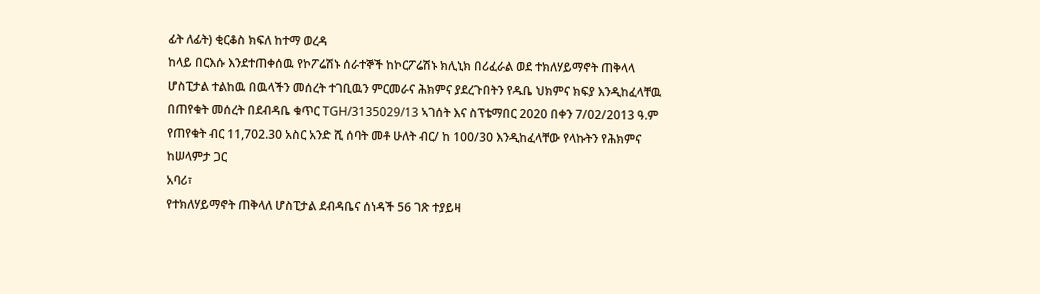ፊት ለፊት) ቂርቆስ ክፍለ ከተማ ወረዳ
ከላይ በርእሱ እንደተጠቀሰዉ የኮፖሬሽኑ ሰራተኞች ከኮርፖሬሽኑ ክሊኒክ በሪፈራል ወደ ተክለሃይማኖት ጠቅላላ
ሆስፒታል ተልከዉ በዉላችን መሰረት ተገቢዉን ምርመራና ሕክምና ያደረጉበትን የዱቤ ህክምና ክፍያ እንዲከፈላቸዉ
በጠየቁት መሰረት በደብዳቤ ቁጥር TGH/3135029/13 ኣገሰት እና ስፕቴማበር 2020 በቀን 7/02/2013 ዓ.ም
የጠየቁት ብር 11,702.30 አስር አንድ ሺ ሰባት መቶ ሁለት ብር/ ከ 100/30 እንዲከፈላቸው የላኩትን የሕክምና
ከሠላምታ ጋር
አባሪ፣
የተክለሃይማኖት ጠቅላለ ሆስፒታል ደብዳቤና ሰነዳች 56 ገጽ ተያይዛ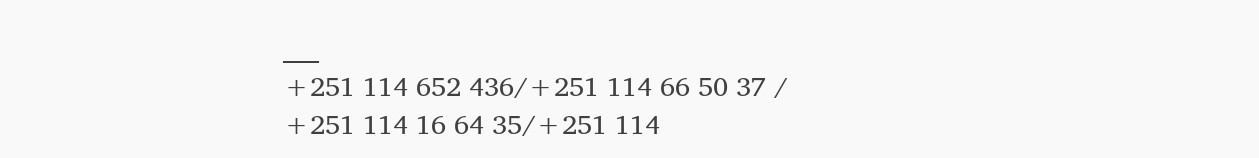___
+251 114 652 436/+251 114 66 50 37 / +251 114 16 64 35/+251 114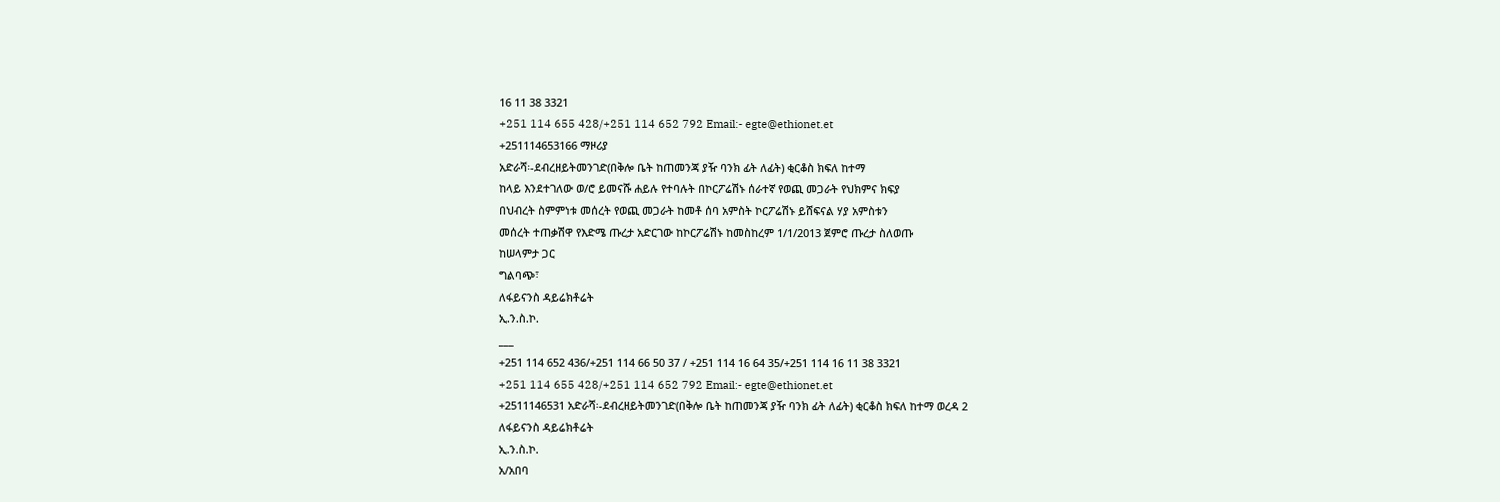16 11 38 3321
+251 114 655 428/+251 114 652 792 Email:- egte@ethionet.et
+251114653166 ማዞሪያ
አድራሻ፡-ደብረዘይትመንገድ(በቅሎ ቤት ከጠመንጃ ያዥ ባንክ ፊት ለፊት) ቂርቆስ ክፍለ ከተማ
ከላይ እንደተገለው ወ/ሮ ይመናሹ ሐይሉ የተባሉት በኮርፖሬሽኑ ሰራተኛ የወጪ መጋራት የህክምና ክፍያ
በህብረት ስምምነቱ መሰረት የወጪ መጋራት ከመቶ ሰባ አምስት ኮርፖሬሽኑ ይሸፍናል ሃያ አምስቱን
መሰረት ተጠቃሽዋ የእድሜ ጡረታ አድርገው ከኮርፖሬሽኑ ከመስከረም 1/1/2013 ጀምሮ ጡረታ ስለወጡ
ከሠላምታ ጋር
ግልባጭ፣
ለፋይናንስ ዳይሬክቶሬት
ኢ.ን.ስ.ኮ.
___
+251 114 652 436/+251 114 66 50 37 / +251 114 16 64 35/+251 114 16 11 38 3321
+251 114 655 428/+251 114 652 792 Email:- egte@ethionet.et
+2511146531 አድራሻ፡-ደብረዘይትመንገድ(በቅሎ ቤት ከጠመንጃ ያዥ ባንክ ፊት ለፊት) ቂርቆስ ክፍለ ከተማ ወረዳ 2
ለፋይናንስ ዳይሬክቶሬት
ኢ.ን.ስ.ኮ.
አ/አበባ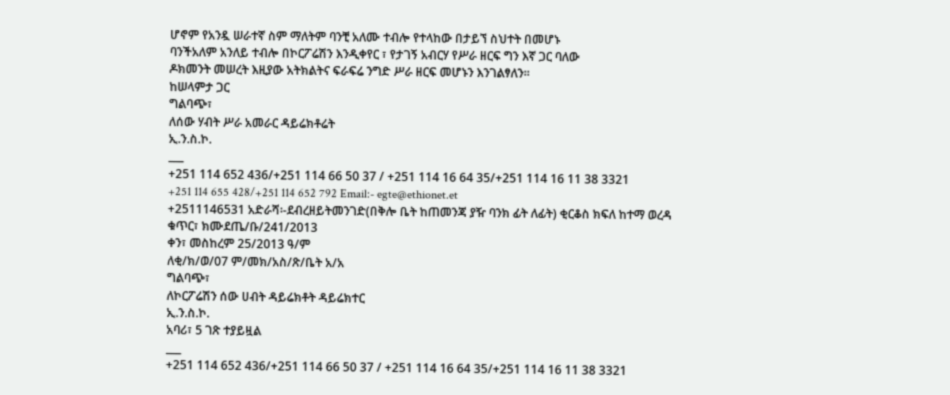ሆኖም የአንዷ ሠራተኛ ስም ማለትም ባንቺ አለሙ ተብሎ የተላከው በታይኘ ስህተት በመሆኑ
ባንችአለም አንለይ ተብሎ በኮርፖሬሽን እንዲቀየር ፣ የታገኝ አብርሃ የሥራ ዘርፍ ግን እኛ ጋር ባለው
ዶክመንት መሠረት እዚያው አትክልትና ፍራፍሬ ንግድ ሥራ ዘርፍ መሆኑን እንገልፃለን፡፡
ከሠላምታ ጋር
ግልባጭ፣
ለሰው ሃብት ሥራ አመራር ዳይሬክቶሬት
ኢ.ን.ስ.ኮ.
___
+251 114 652 436/+251 114 66 50 37 / +251 114 16 64 35/+251 114 16 11 38 3321
+251 114 655 428/+251 114 652 792 Email:- egte@ethionet.et
+2511146531 አድራሻ፡-ደብረዘይትመንገድ(በቅሎ ቤት ከጠመንጃ ያዥ ባንክ ፊት ለፊት) ቂርቆስ ክፍለ ከተማ ወረዳ
ቁጥር፣ ክሙደጤ/ቡ/241/2013
ቀን፣ መስከረም 25/2013 ዓ/ም
ለቂ/ክ/ወ/07 ም/መክ/አስ/ጽ/ቤት አ/አ
ግልባጭ፣
ለኮርፖሬሽን ሰው ሀብት ዳይሬክቶት ዳይሬክተር
ኢ.ን.ስ.ኮ.
አባሪ፣ 5 ገጽ ተያይዟል
___
+251 114 652 436/+251 114 66 50 37 / +251 114 16 64 35/+251 114 16 11 38 3321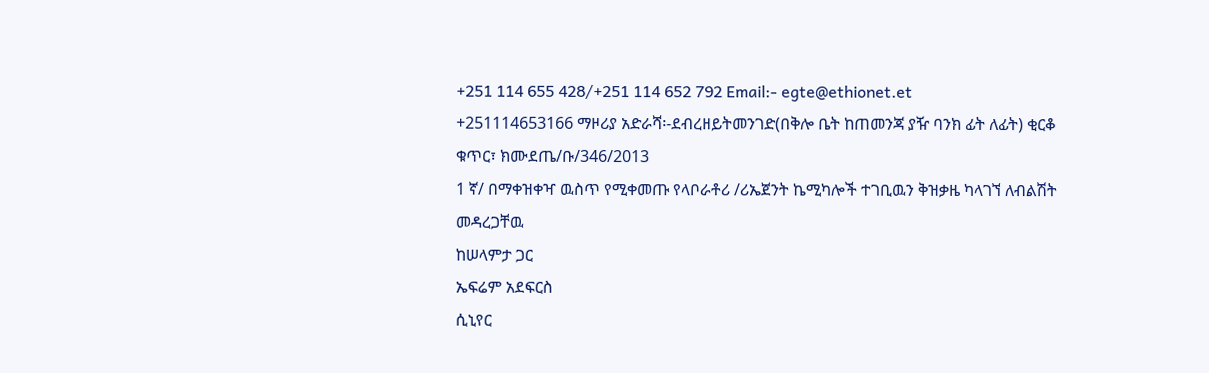+251 114 655 428/+251 114 652 792 Email:- egte@ethionet.et
+251114653166 ማዞሪያ አድራሻ፡-ደብረዘይትመንገድ(በቅሎ ቤት ከጠመንጃ ያዥ ባንክ ፊት ለፊት) ቂርቆ
ቁጥር፣ ክሙደጤ/ቡ/346/2013
1 ኛ/ በማቀዝቀዣ ዉስጥ የሚቀመጡ የላቦራቶሪ /ሪኤጀንት ኬሚካሎች ተገቢዉን ቅዝቃዜ ካላገኘ ለብልሽት
መዳረጋቸዉ
ከሠላምታ ጋር
ኤፍሬም አደፍርስ
ሲኒየር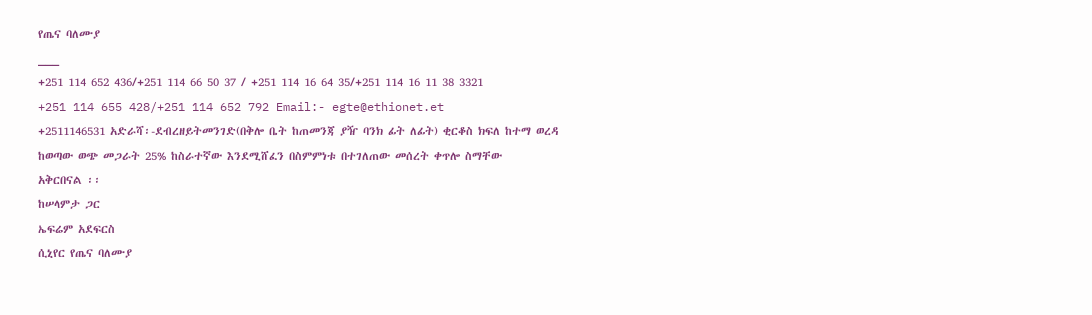የጤና ባለሙያ
___
+251 114 652 436/+251 114 66 50 37 / +251 114 16 64 35/+251 114 16 11 38 3321
+251 114 655 428/+251 114 652 792 Email:- egte@ethionet.et
+2511146531 አድራሻ፡-ደብረዘይትመንገድ(በቅሎ ቤት ከጠመንጃ ያዥ ባንክ ፊት ለፊት) ቂርቆስ ክፍለ ከተማ ወረዳ
ከወጣው ወጭ መጋራት 25% ከስራተኛው እንደሚሸፈን በስምምነቱ በተገለጠው መሰረት ቀጥሎ ስማቸው
አቅርበናል ፡፡
ከሠላምታ ጋር
ኤፍሬም አደፍርስ
ሲኒየር የጤና ባለሙያ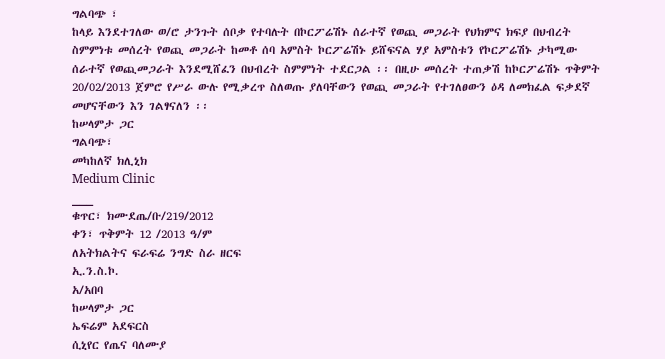ግልባጭ ፣
ከላይ እንደተገለው ወ/ሮ ታንጉት ሰቦቃ የተባሉት በኮርፖሬሽኑ ሰራተኛ የወጪ መጋራት የህክምና ክፍያ በህብረት
ስምምነቱ መሰረት የወጪ መጋራት ከመቶ ሰባ አምስት ኮርፖሬሽኑ ይሸፍናል ሃያ አምስቱን የኮርፖሬሽኑ ታካሚው
ሰራተኛ የወጪመጋራት እንደሚሸፈን በህብረት ስምምነት ተደርጋል ፡፡ በዚሁ መሰረት ተጠቃሽ ከኮርፖሬሽኑ ጥቅምት
20/02/2013 ጀምሮ የሥራ ውሉ የሚቃረጥ ስለወጡ ያለባቸውን የወጪ መጋራት የተገለፀውን ዕዳ ለመክፈል ፍቃደኛ
መሆናቸውን እን ገልፃናለን ፡፡
ከሠላምታ ጋር
ግልባጭ፣
መካከለኛ ክሊኒክ
Medium Clinic
___
ቁጥር፣ ክሙደጤ/ቡ/219/2012
ቀን፣ ጥቅምት 12 /2013 ዓ/ም
ለአትክልትና ፍራፍሬ ንግድ ስራ ዘርፍ
ኢ.ን.ስ.ኮ.
አ/አበባ
ከሠላምታ ጋር
ኤፍሬም አደፍርስ
ሲኒየር የጤና ባለሙያ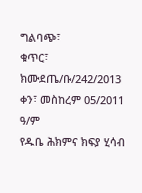ግልባጭ፣
ቁጥር፣ ክሙደጤ/ቡ/242/2013
ቀን፣ መስከረም 05/2011 ዓ/ም
የዱቤ ሕክምና ክፍያ ሂሳብ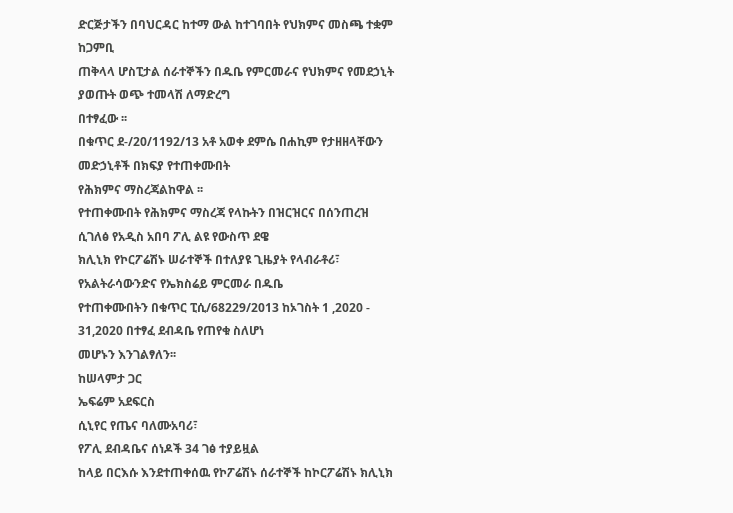ድርጅታችን በባህርዳር ከተማ ውል ከተገባበት የህክምና መስጫ ተቋም ከጋምቢ
ጠቅላላ ሆስፒታል ሰራተኞችን በዱቤ የምርመራና የህክምና የመደኃኒት ያወጡት ወጭ ተመላሽ ለማድረግ
በተፃፈው ፡፡
በቁጥር ደ-/20/1192/13 አቶ አወቀ ደምሴ በሐኪም የታዘዘላቸውን መድኃኒቶች በክፍያ የተጠቀሙበት
የሕክምና ማስረጃልከዋል ፡፡
የተጠቀሙበት የሕክምና ማስረጃ የላኩትን በዝርዝርና በሰንጠረዝ ሲገለፅ የአዲስ አበባ ፖሊ ልዩ የውስጥ ደዌ
ክሊኒክ የኮርፖሬሽኑ ሠራተኞች በተለያዩ ጊዜያት የላብራቶሪ፣ የአልትራሳውንድና የኤክስሬይ ምርመራ በዱቤ
የተጠቀሙበትን በቁጥር ፒሲ/68229/2013 ከኦገስት 1 ,2020 - 31,2020 በተፃፈ ደብዳቤ የጠየቁ ስለሆነ
መሆኑን እንገልፃለን፡፡
ከሠላምታ ጋር
ኤፍሬም አደፍርስ
ሲኒየር የጤና ባለሙአባሪ፣
የፖሊ ደብዳቤና ሰነዶች 34 ገፅ ተያይዟል
ከላይ በርእሱ እንደተጠቀሰዉ የኮፖሬሽኑ ሰራተኞች ከኮርፖሬሽኑ ክሊኒክ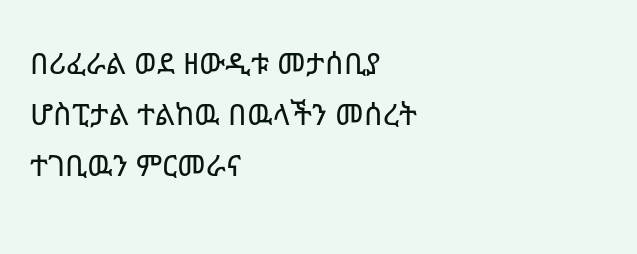በሪፈራል ወደ ዘውዲቱ መታሰቢያ
ሆስፒታል ተልከዉ በዉላችን መሰረት ተገቢዉን ምርመራና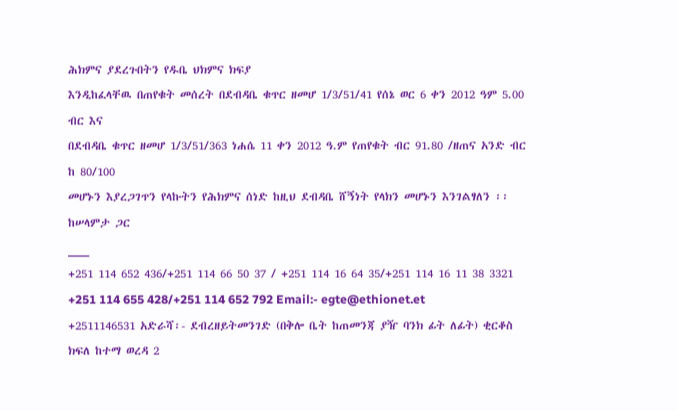ሕክምና ያደረጉበትን የዱቤ ህክምና ክፍያ
እንዲከፈላቸዉ በጠየቁት መሰረት በደብዳቤ ቁጥር ዘመሆ 1/3/51/41 የሰኔ ወር 6 ቀን 2012 ዓም 5.00 ብር እና
በደብዳቤ ቁጥር ዘመሆ 1/3/51/363 ነሐሴ 11 ቀን 2012 ዓ.ም የጠየቁት ብር 91.80 /ዘጠና አንድ ብር ከ 80/100
መሆኑን እያረጋገጥን የላኩትን የሕክምና ሰነድ ከዚህ ደብዳቤ ሸኝነት የላክን መሆኑን እንገልፃለን ፡፡
ከሠላምታ ጋር
___
+251 114 652 436/+251 114 66 50 37 / +251 114 16 64 35/+251 114 16 11 38 3321
+251 114 655 428/+251 114 652 792 Email:- egte@ethionet.et
+2511146531 አድራሻ፡- ደብረዘይትመንገድ (በቅሎ ቤት ከጠመንጃ ያዥ ባንክ ፊት ለፊት) ቂርቆስ ክፍለ ከተማ ወረዳ 2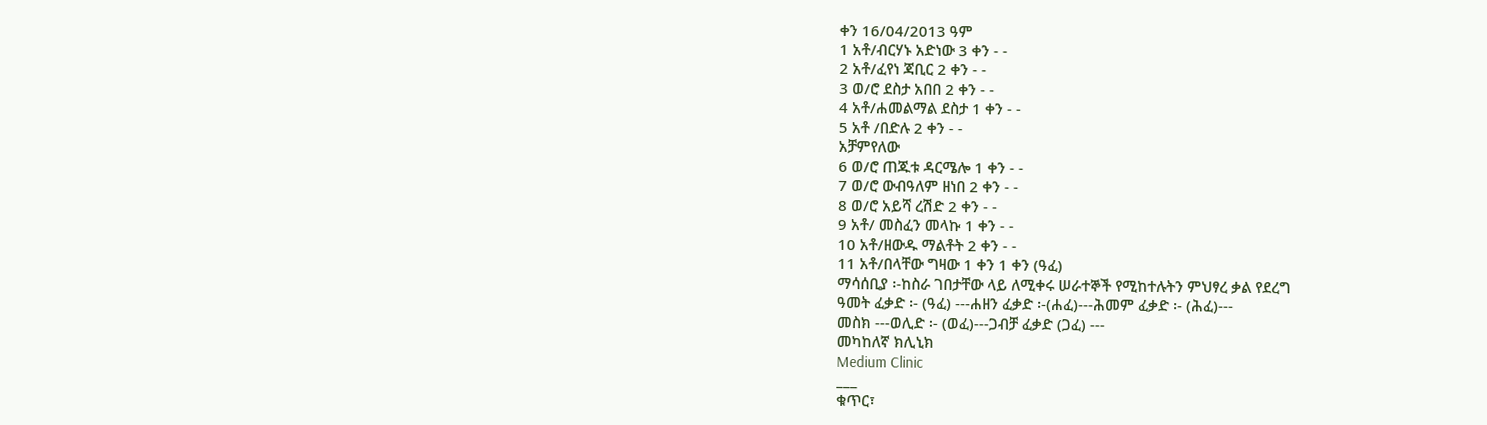ቀን 16/04/2013 ዓም
1 አቶ/ብርሃኑ አድነው 3 ቀን - -
2 አቶ/ፈየነ ጃቢር 2 ቀን - -
3 ወ/ሮ ደስታ አበበ 2 ቀን - -
4 አቶ/ሐመልማል ደስታ 1 ቀን - -
5 አቶ /በድሉ 2 ቀን - -
አቻምየለው
6 ወ/ሮ ጠጁቱ ዳርሜሎ 1 ቀን - -
7 ወ/ሮ ውብዓለም ዘነበ 2 ቀን - -
8 ወ/ሮ አይሻ ረሽድ 2 ቀን - -
9 አቶ/ መስፈን መላኩ 1 ቀን - -
10 አቶ/ዘውዱ ማልቶት 2 ቀን - -
11 አቶ/በላቸው ግዛው 1 ቀን 1 ቀን (ዓፈ)
ማሳሰቢያ ፡-ከስራ ገበታቸው ላይ ለሚቀሩ ሠራተኞች የሚከተሉትን ምህፃረ ቃል የደረግ
ዓመት ፈቃድ ፡- (ዓፈ) ---ሐዘን ፈቃድ ፡-(ሐፈ)---ሕመም ፈቃድ ፡- (ሕፈ)---
መስክ ---ወሊድ ፡- (ወፈ)---ጋብቻ ፈቃድ (ጋፈ) ---
መካከለኛ ክሊኒክ
Medium Clinic
___
ቁጥር፣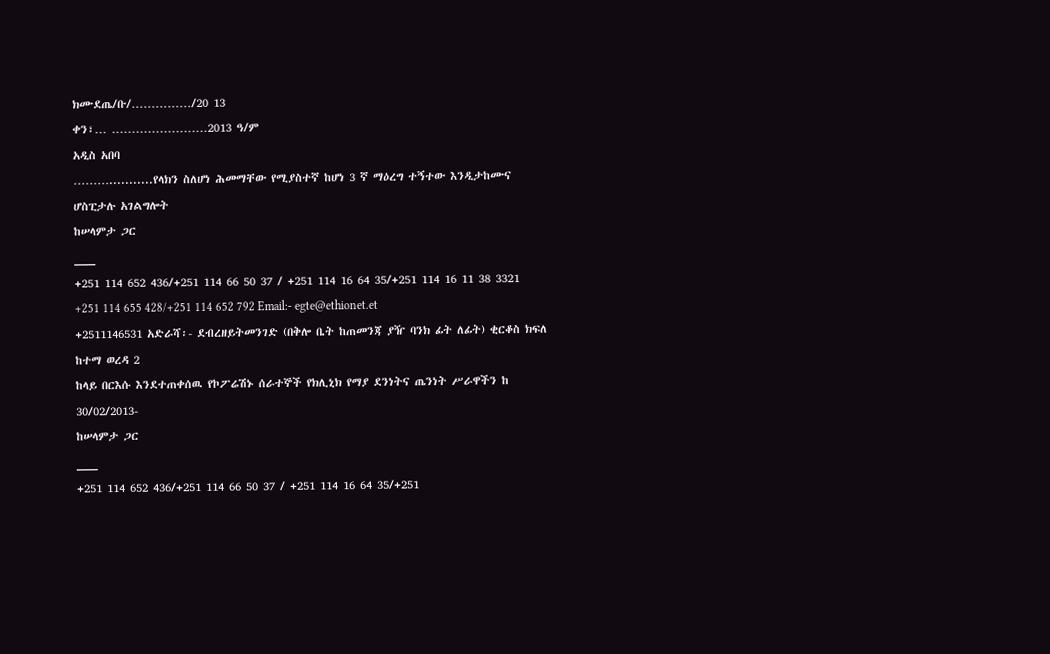ክሙደጤ/ቡ/……………/20 13
ቀን፣… ……………………2013 ዓ/ም
አዲስ አበባ
………...........የላክን ስለሆነ ሕመማቸው የሚያስተኛ ከሆነ 3 ኛ ማዕረግ ተኝተው እንዲታከሙና ሆስፒታሉ አገልግሎት
ከሠላምታ ጋር
___
+251 114 652 436/+251 114 66 50 37 / +251 114 16 64 35/+251 114 16 11 38 3321
+251 114 655 428/+251 114 652 792 Email:- egte@ethionet.et
+2511146531 አድራሻ፡- ደብረዘይትመንገድ (በቅሎ ቤት ከጠመንጃ ያዥ ባንክ ፊት ለፊት) ቂርቆስ ክፍለ ከተማ ወረዳ 2
ከላይ በርእሱ እንደተጠቀሰዉ የኮፖሬሽኑ ሰራተኞች የክሊኒክ የማያ ደንነትና ጤንነት ሥራዋችን ከ 30/02/2013-
ከሠላምታ ጋር
___
+251 114 652 436/+251 114 66 50 37 / +251 114 16 64 35/+251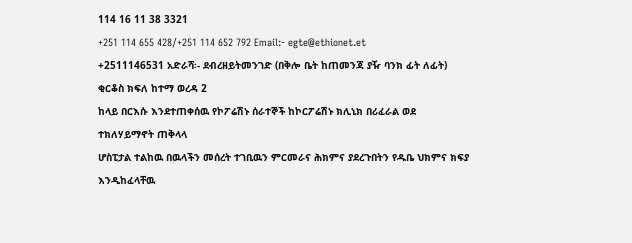114 16 11 38 3321
+251 114 655 428/+251 114 652 792 Email:- egte@ethionet.et
+2511146531 አድራሻ፡- ደብረዘይትመንገድ (በቅሎ ቤት ከጠመንጃ ያዥ ባንክ ፊት ለፊት) ቂርቆስ ክፍለ ከተማ ወረዳ 2
ከላይ በርእሱ እንደተጠቀሰዉ የኮፖሬሽኑ ሰራተኞች ከኮርፖሬሽኑ ክሊኒክ በሪፈራል ወደ ተክለሃይማኖት ጠቅላላ
ሆስፒታል ተልከዉ በዉላችን መሰረት ተገቢዉን ምርመራና ሕክምና ያደረጉበትን የዱቤ ህክምና ክፍያ እንዲከፈላቸዉ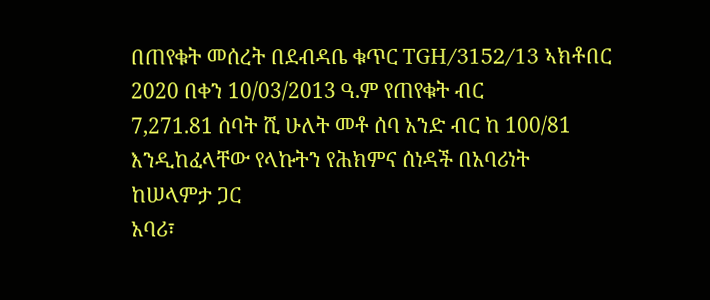በጠየቁት መሰረት በደብዳቤ ቁጥር TGH/3152/13 ኣክቶበር 2020 በቀን 10/03/2013 ዓ.ም የጠየቁት ብር
7,271.81 ሰባት ሺ ሁለት መቶ ሰባ አንድ ብር ከ 100/81 እንዲከፈላቸው የላኩትን የሕክምና ሰነዳች በአባሪነት
ከሠላምታ ጋር
አባሪ፣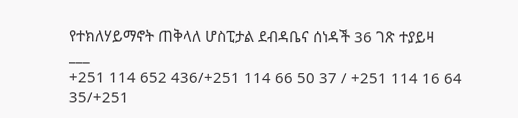የተክለሃይማኖት ጠቅላለ ሆስፒታል ደብዳቤና ሰነዳች 36 ገጽ ተያይዛ
___
+251 114 652 436/+251 114 66 50 37 / +251 114 16 64 35/+251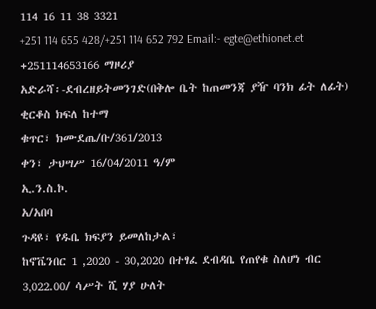114 16 11 38 3321
+251 114 655 428/+251 114 652 792 Email:- egte@ethionet.et
+251114653166 ማዞሪያ
አድራሻ፡-ደብረዘይትመንገድ(በቅሎ ቤት ከጠመንጃ ያዥ ባንክ ፊት ለፊት) ቂርቆስ ክፍለ ከተማ
ቁጥር፣ ክሙደጤ/ቡ/361/2013
ቀን፣ ታህሣሥ 16/04/2011 ዓ/ም
ኢ.ን.ስ.ኮ.
አ/አበባ
ጉዳዩ፣ የዱቤ ክፍያን ይመለከታል፣
ከኖቬንበር 1 ,2020 - 30,2020 በተፃፈ ደብዳቤ የጠየቁ ስለሆነ ብር 3‚022.00/ ሳሥት ሺ ሃያ ሁለት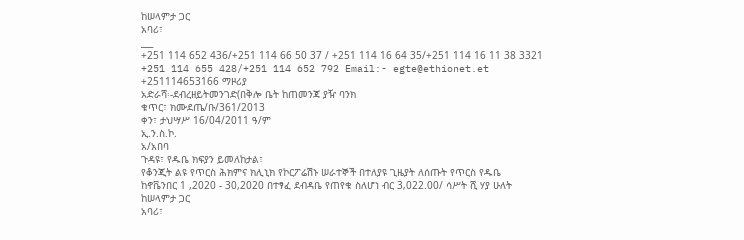ከሠላምታ ጋር
አባሪ፣
___
+251 114 652 436/+251 114 66 50 37 / +251 114 16 64 35/+251 114 16 11 38 3321
+251 114 655 428/+251 114 652 792 Email:- egte@ethionet.et
+251114653166 ማዞሪያ
አድራሻ፡-ደብረዘይትመንገድ(በቅሎ ቤት ከጠመንጃ ያዥ ባንክ
ቁጥር፣ ክሙደጤ/ቡ/361/2013
ቀን፣ ታህሣሥ 16/04/2011 ዓ/ም
ኢ.ን.ስ.ኮ.
አ/አበባ
ጉዳዩ፣ የዱቤ ክፍያን ይመለከታል፣
የቆንጂት ልዩ የጥርስ ሕክምና ክሊኒክ የኮርፖሬሽኑ ሠራተኞች በተለያዩ ጊዜያት ለሰጡት የጥርስ የዱቤ
ከኖቬንበር 1 ,2020 - 30,2020 በተፃፈ ደብዳቤ የጠየቁ ስለሆነ ብር 3‚022.00/ ሳሥት ሺ ሃያ ሁለት
ከሠላምታ ጋር
አባሪ፣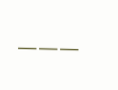___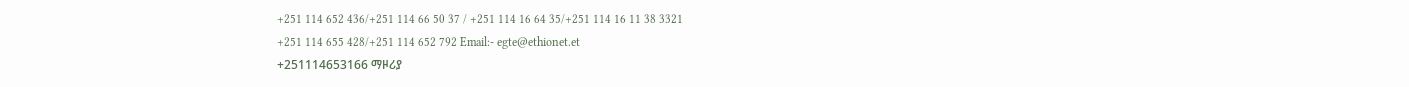+251 114 652 436/+251 114 66 50 37 / +251 114 16 64 35/+251 114 16 11 38 3321
+251 114 655 428/+251 114 652 792 Email:- egte@ethionet.et
+251114653166 ማዞሪያ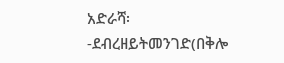አድራሻ፡-ደብረዘይትመንገድ(በቅሎ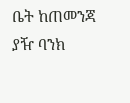ቤት ከጠመንጃ ያዥ ባንክ